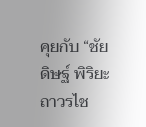คุยกับ “ชัยดิษฐ์ พิริยะถาวรไช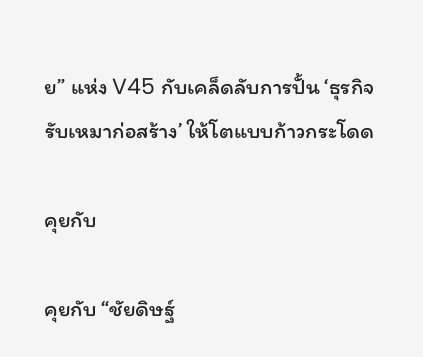ย” แห่ง V45 กับเคล็ดลับการปั้น ‘ธุรกิจรับเหมาก่อสร้าง’ ให้โตแบบก้าวกระโดด

คุยกับ

คุยกับ “ชัยดิษฐ์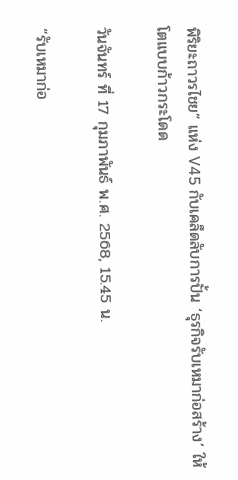พิริยะถาวรไชย” แห่ง V45 กับเคล็ดลับการปั้น ‘ธุรกิจรับเหมาก่อสร้าง’ ให้โตแบบก้าวกระโดด

วันจันทร์ ที่ 17 กุมภาพันธ์ พ.ศ. 2568, 15.45 น.

“รับเหมาก่อ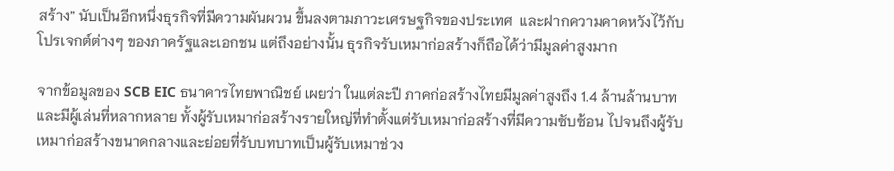สร้าง” นับเป็นอีกหนึ่งธุรกิจที่มีความผันผวน ขึ้นลงตามภาวะเศรษฐกิจของประเทศ  และฝากความคาดหวังไว้กับโปรเจกต์ต่างๆ ของภาครัฐและเอกชน แต่ถึงอย่างนั้น ธุรกิจรับเหมาก่อสร้างก็ถือได้ว่ามีมูลค่าสูงมาก

จากข้อมูลของ SCB EIC ธนาคารไทยพาณิชย์ เผยว่า ในแต่ละปี ภาคก่อสร้างไทยมีมูลค่าสูงถึง 1.4 ล้านล้านบาท และมีผู้เล่นที่หลากหลาย ทั้งผู้รับเหมาก่อสร้างรายใหญ่ที่ทำตั้งแต่รับเหมาก่อสร้างที่มีความซับซ้อน ไปจนถึงผู้รับเหมาก่อสร้างขนาดกลางและย่อยที่รับบทบาทเป็นผู้รับเหมาช่วง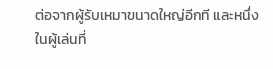ต่อจากผู้รับเหมาขนาดใหญ่อีกที และหนึ่งในผู้เล่นที่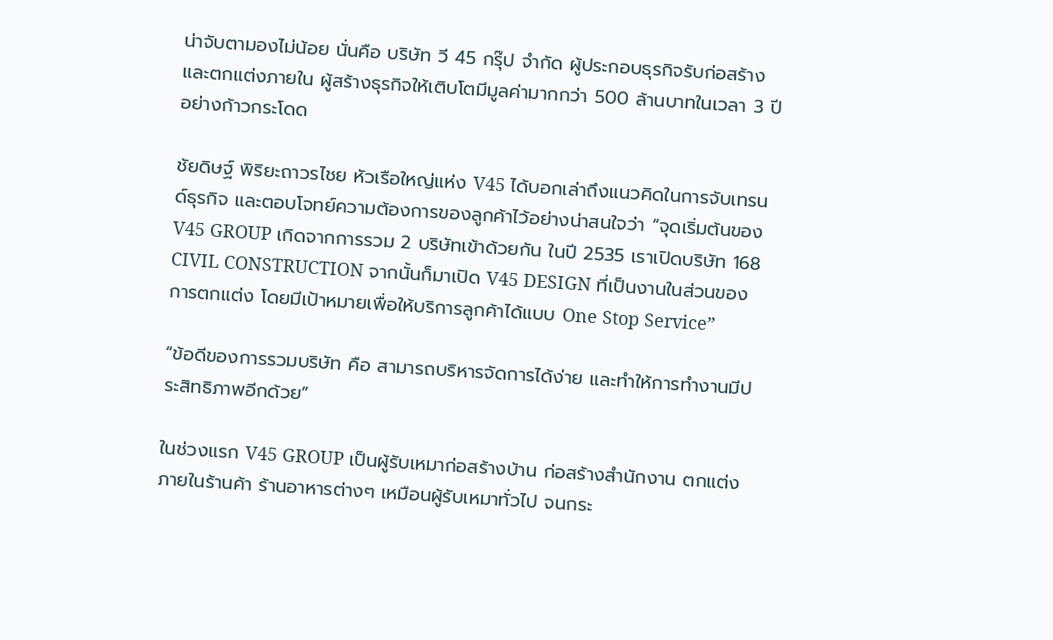น่าจับตามองไม่น้อย นั่นคือ บริษัท วี 45 กรุ๊ป จำกัด ผู้ประกอบธุรกิจรับก่อสร้างและตกแต่งภายใน ผู้สร้างธุรกิจให้เติบโตมีมูลค่ามากกว่า 500 ล้านบาทในเวลา 3 ปี อย่างก้าวกระโดด

ชัยดิษฐ์ พิริยะถาวรไชย หัวเรือใหญ่แห่ง V45 ได้บอกเล่าถึงแนวคิดในการจับเทรนด์ธุรกิจ และตอบโจทย์ความต้องการของลูกค้าไว้อย่างน่าสนใจว่า “จุดเริ่มต้นของ V45 GROUP เกิดจากการรวม 2 บริษัทเข้าด้วยกัน ในปี 2535 เราเปิดบริษัท 168 CIVIL CONSTRUCTION จากนั้นก็มาเปิด V45 DESIGN ที่เป็นงานในส่วนของการตกแต่ง โดยมีเป้าหมายเพื่อให้บริการลูกค้าได้แบบ One Stop Service”

“ข้อดีของการรวมบริษัท คือ สามารถบริหารจัดการได้ง่าย และทำให้การทำงานมีประสิทธิภาพอีกด้วย”

ในช่วงแรก V45 GROUP เป็นผู้รับเหมาก่อสร้างบ้าน ก่อสร้างสำนักงาน ตกแต่งภายในร้านค้า ร้านอาหารต่างๆ เหมือนผู้รับเหมาทั่วไป จนกระ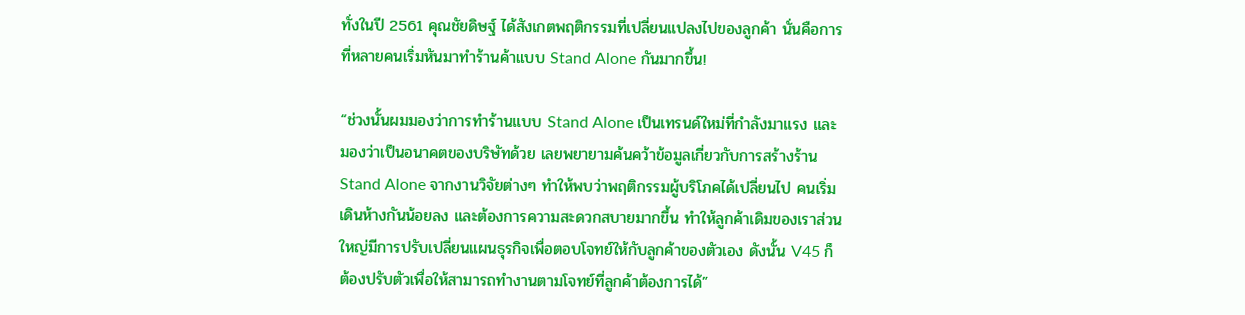ทั่งในปี 2561 คุณชัยดิษฐ์ ได้สังเกตพฤติกรรมที่เปลี่ยนแปลงไปของลูกค้า นั่นคือการที่หลายคนเริ่มหันมาทำร้านค้าแบบ Stand Alone กันมากขึ้น!

“ช่วงนั้นผมมองว่าการทำร้านแบบ Stand Alone เป็นเทรนด์ใหม่ที่กำลังมาแรง และมองว่าเป็นอนาคตของบริษัทด้วย เลยพยายามค้นคว้าข้อมูลเกี่ยวกับการสร้างร้าน Stand Alone จากงานวิจัยต่างๆ ทำให้พบว่าพฤติกรรมผู้บริโภคได้เปลี่ยนไป คนเริ่มเดินห้างกันน้อยลง และต้องการความสะดวกสบายมากขึ้น ทำให้ลูกค้าเดิมของเราส่วนใหญ่มีการปรับเปลี่ยนแผนธุรกิจเพื่อตอบโจทย์ให้กับลูกค้าของตัวเอง ดังนั้น V45 ก็ต้องปรับตัวเพื่อให้สามารถทำงานตามโจทย์ที่ลูกค้าต้องการได้”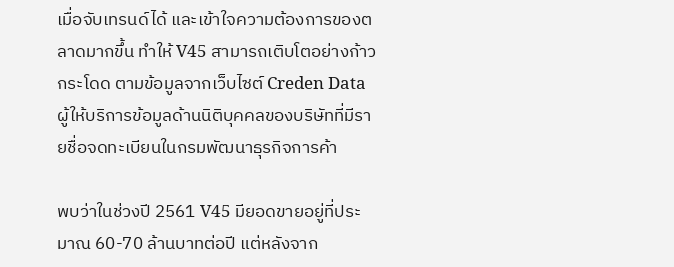เมื่อจับเทรนด์ได้ และเข้าใจความต้องการของตลาดมากขึ้น ทำให้ V45 สามารถเติบโตอย่างก้าวกระโดด ตามข้อมูลจากเว็บไซต์ Creden Data ผู้ให้บริการข้อมูลด้านนิติบุคคลของบริษัทที่มีรายชื่อจดทะเบียนในกรมพัฒนาธุรกิจการค้า

พบว่าในช่วงปี 2561 V45 มียอดขายอยู่ที่ประมาณ 60-70 ล้านบาทต่อปี แต่หลังจาก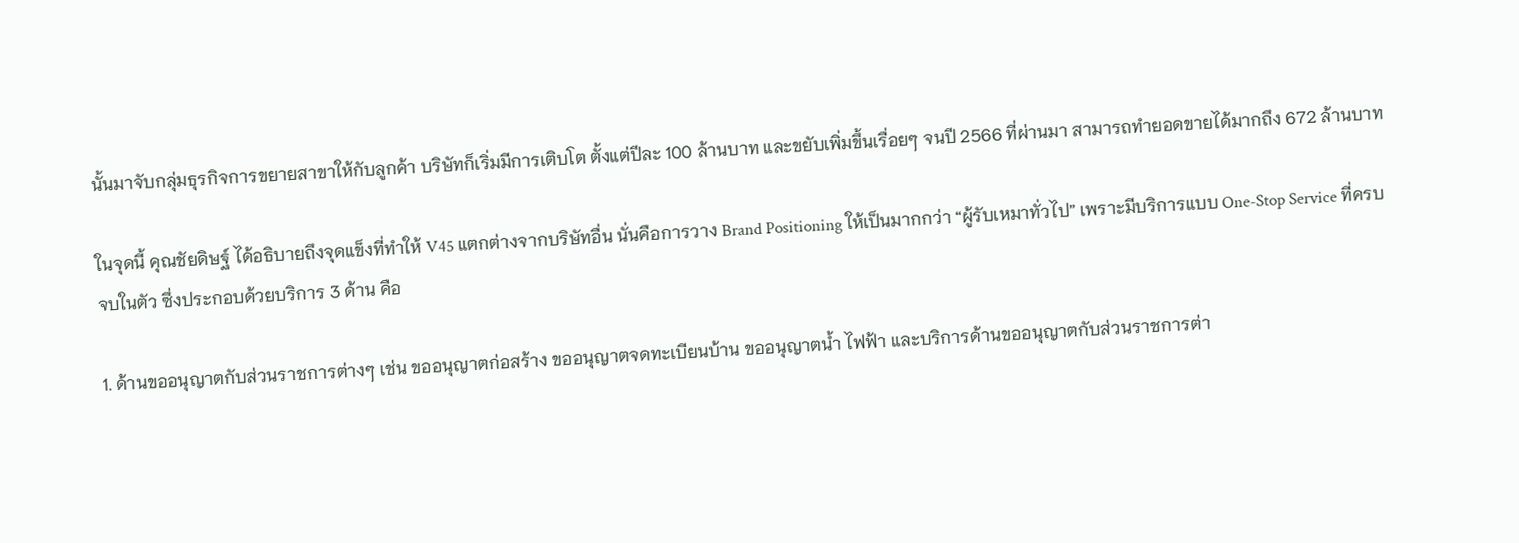นั้นมาจับกลุ่มธุรกิจการขยายสาขาให้กับลูกค้า บริษัทก็เริ่มมีการเติบโต ตั้งแต่ปีละ 100 ล้านบาท และขยับเพิ่มขึ้นเรื่อยๆ จนปี 2566 ที่ผ่านมา สามารถทำยอดขายได้มากถึง 672 ล้านบาท

ในจุดนี้ คุณชัยดิษฐ์ ได้อธิบายถึงจุดแข็งที่ทำให้ V45 แตกต่างจากบริษัทอื่น นั่นคือการวาง Brand Positioning ให้เป็นมากกว่า “ผู้รับเหมาทั่วไป” เพราะมีบริการแบบ One-Stop Service ที่ครบจบในตัว ซึ่งประกอบด้วยบริการ 3 ด้าน คือ

1. ด้านขออนุญาตกับส่วนราชการต่างๆ เช่น ขออนุญาตก่อสร้าง ขออนุญาตจดทะเบียนบ้าน ขออนุญาตน้ำ ไฟฟ้า และบริการด้านขออนุญาตกับส่วนราชการต่า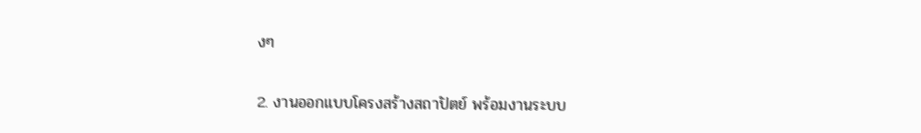งๆ

2. งานออกแบบโครงสร้างสถาปัตย์ พร้อมงานระบบ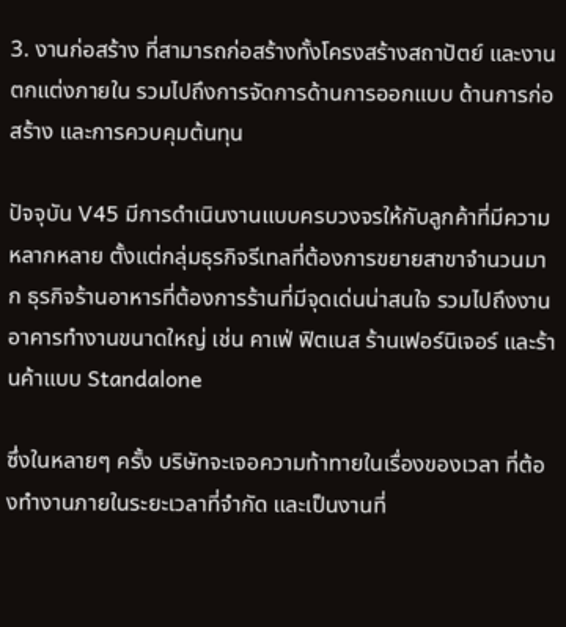3. งานก่อสร้าง ที่สามารถก่อสร้างทั้งโครงสร้างสถาปัตย์ และงานตกแต่งภายใน รวมไปถึงการจัดการด้านการออกแบบ ด้านการก่อสร้าง และการควบคุมต้นทุน

ปัจจุบัน V45 มีการดำเนินงานแบบครบวงจรให้กับลูกค้าที่มีความหลากหลาย ตั้งแต่กลุ่มธุรกิจรีเทลที่ต้องการขยายสาขาจำนวนมาก ธุรกิจร้านอาหารที่ต้องการร้านที่มีจุดเด่นน่าสนใจ รวมไปถึงงานอาคารทำงานขนาดใหญ่ เช่น คาเฟ่ ฟิตเนส ร้านเฟอร์นิเจอร์ และร้านค้าแบบ Standalone

ซึ่งในหลายๆ ครั้ง บริษัทจะเจอความท้าทายในเรื่องของเวลา ที่ต้องทำงานภายในระยะเวลาที่จำกัด และเป็นงานที่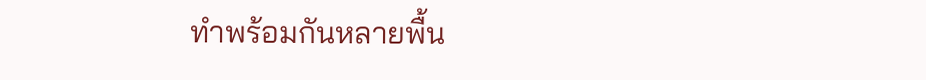ทำพร้อมกันหลายพื้น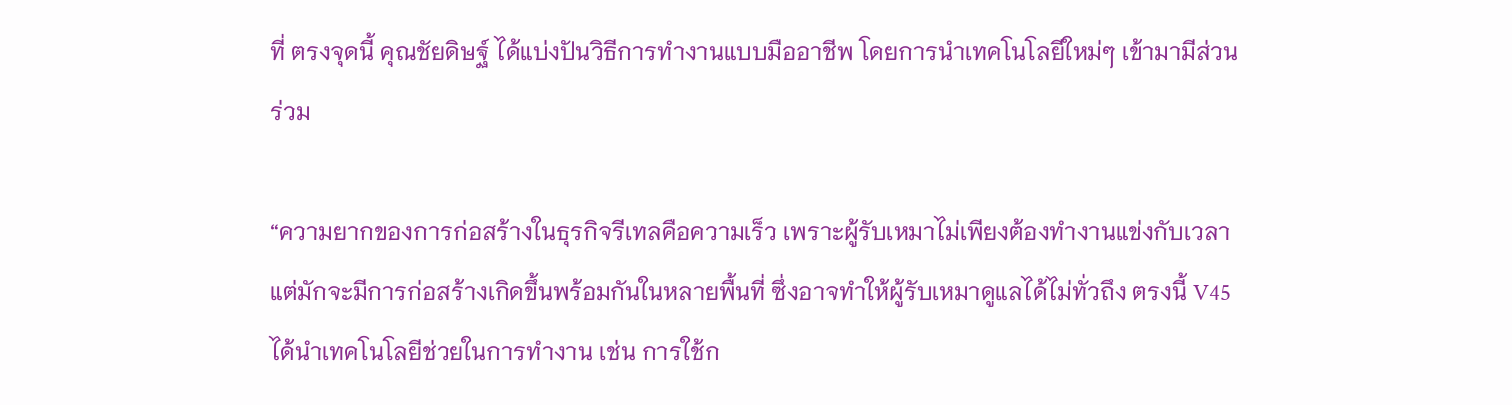ที่ ตรงจุดนี้ คุณชัยดิษฐ์ ได้แบ่งปันวิธีการทำงานแบบมืออาชีพ โดยการนำเทคโนโลยีใหม่ๆ เข้ามามีส่วนร่วม

“ความยากของการก่อสร้างในธุรกิจรีเทลคือความเร็ว เพราะผู้รับเหมาไม่เพียงต้องทำงานแข่งกับเวลา แต่มักจะมีการก่อสร้างเกิดขึ้นพร้อมกันในหลายพื้นที่ ซึ่งอาจทำให้ผู้รับเหมาดูแลได้ไม่ทั่วถึง ตรงนี้ V45 ได้นำเทคโนโลยีช่วยในการทำงาน เช่น การใช้ก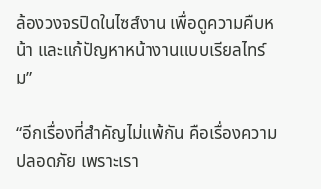ล้องวงจรปิดในไซส์งาน เพื่อดูความคืบหน้า และแก้ปัญหาหน้างานแบบเรียลไทร์ม”

“อีกเรื่องที่สำคัญไม่แพ้กัน คือเรื่องความปลอดภัย เพราะเรา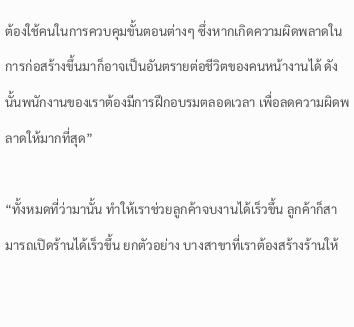ต้องใช้คนในการควบคุมขั้นตอนต่างๆ ซึ่งหากเกิดความผิดพลาดในการก่อสร้างขึ้นมาก็อาจเป็นอันตรายต่อชีวิตของคนหน้างานได้ ดังนั้นพนักงานของเราต้องมีการฝึกอบรมตลอดเวลา เพื่อลดความผิดพลาดให้มากที่สุด”

“ทั้งหมดที่ว่ามานั้น ทำให้เราช่วยลูกค้าจบงานได้เร็วขึ้น ลูกค้าก็สามารถเปิดร้านได้เร็วขึ้น ยกตัวอย่าง บางสาขาที่เราต้องสร้างร้านให้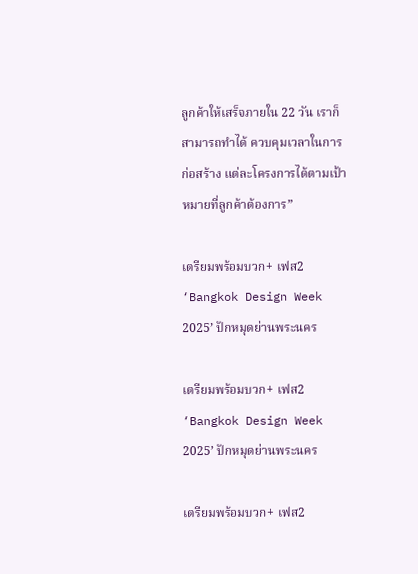ลูกค้าให้เสร็จภายใน 22 วัน เราก็สามารถทำได้ ควบคุมเวลาในการก่อสร้าง แต่ละโครงการได้ตามเป้าหมายที่ลูกค้าต้องการ”

เตรียมพร้อมบวก+ เฟส2 ‘Bangkok Design Week 2025’ ปักหมุดย่านพระนคร

เตรียมพร้อมบวก+ เฟส2 ‘Bangkok Design Week 2025’ ปักหมุดย่านพระนคร

เตรียมพร้อมบวก+ เฟส2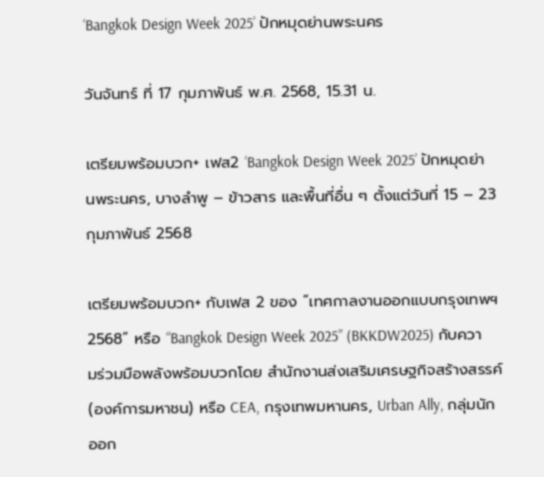‘Bangkok Design Week 2025’ ปักหมุดย่านพระนคร

วันจันทร์ ที่ 17 กุมภาพันธ์ พ.ศ. 2568, 15.31 น.

เตรียมพร้อมบวก+ เฟส2 ‘Bangkok Design Week 2025’ ปักหมุดย่านพระนคร, บางลำพู – ข้าวสาร และพื้นที่อื่น ๆ ตั้งแต่วันที่ 15 – 23 กุมภาพันธ์ 2568

เตรียมพร้อมบวก+ กับเฟส 2 ของ “เทศกาลงานออกแบบกรุงเทพฯ 2568” หรือ “Bangkok Design Week 2025” (BKKDW2025) กับความร่วมมือพลังพร้อมบวกโดย สำนักงานส่งเสริมเศรษฐกิจสร้างสรรค์ (องค์การมหาชน) หรือ CEA, กรุงเทพมหานคร, Urban Ally, กลุ่มนักออก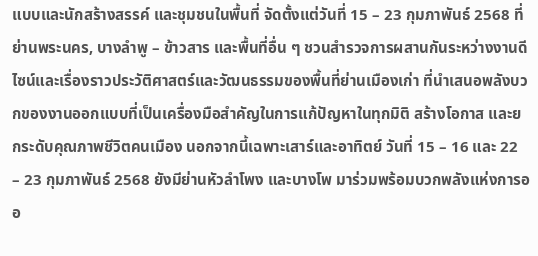แบบและนักสร้างสรรค์ และชุมชนในพื้นที่ จัดตั้งแต่วันที่ 15 – 23 กุมภาพันธ์ 2568 ที่ย่านพระนคร, บางลำพู – ข้าวสาร และพื้นที่อื่น ๆ ชวนสำรวจการผสานกันระหว่างงานดีไซน์และเรื่องราวประวัติศาสตร์และวัฒนธรรมของพื้นที่ย่านเมืองเก่า ที่นำเสนอพลังบวกของงานออกแบบที่เป็นเครื่องมือสำคัญในการแก้ปัญหาในทุกมิติ สร้างโอกาส และยกระดับคุณภาพชีวิตคนเมือง นอกจากนี้เฉพาะเสาร์และอาทิตย์ วันที่ 15 – 16 และ 22 – 23 กุมภาพันธ์ 2568 ยังมีย่านหัวลำโพง และบางโพ มาร่วมพร้อมบวกพลังแห่งการออ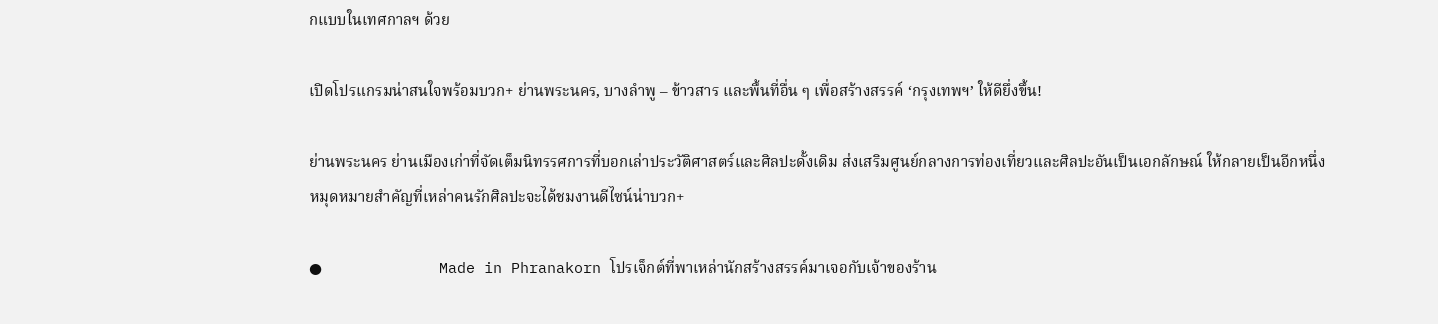กแบบในเทศกาลฯ ด้วย

เปิดโปรแกรมน่าสนใจพร้อมบวก+ ย่านพระนคร, บางลำพู – ข้าวสาร และพื้นที่อื่น ๆ เพื่อสร้างสรรค์ ‘กรุงเทพฯ’ ให้ดียึ่งขึ้น!

ย่านพระนคร ย่านเมืองเก่าที่จัดเต็มนิทรรศการที่บอกเล่าประวัติศาสตร์และศิลปะดั้งเดิม ส่งเสริมศูนย์กลางการท่องเที่ยวและศิลปะอันเป็นเอกลักษณ์ ให้กลายเป็นอีกหนึ่งหมุดหมายสำคัญที่เหล่าคนรักศิลปะจะได้ชมงานดีไซน์น่าบวก+

●             Made in Phranakorn โปรเจ็กต์ที่พาเหล่านักสร้างสรรค์มาเจอกับเจ้าของร้าน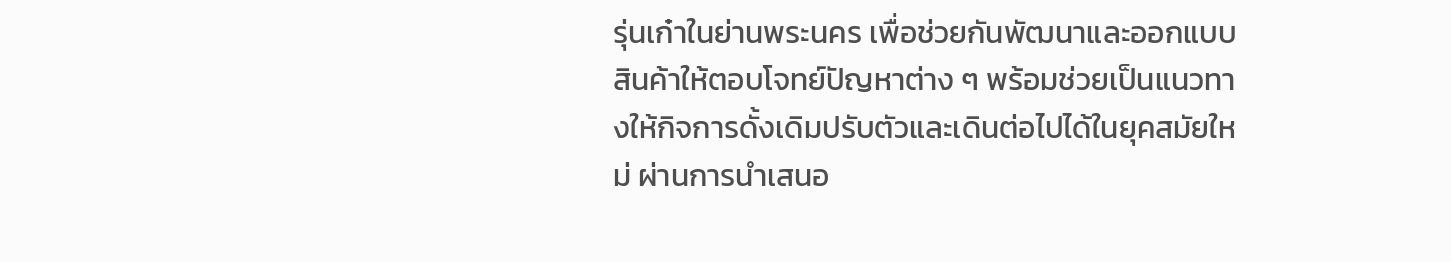รุ่นเก๋าในย่านพระนคร เพื่อช่วยกันพัฒนาและออกแบบสินค้าให้ตอบโจทย์ปัญหาต่าง ๆ พร้อมช่วยเป็นแนวทางให้กิจการดั้งเดิมปรับตัวและเดินต่อไปได้ในยุคสมัยใหม่ ผ่านการนำเสนอ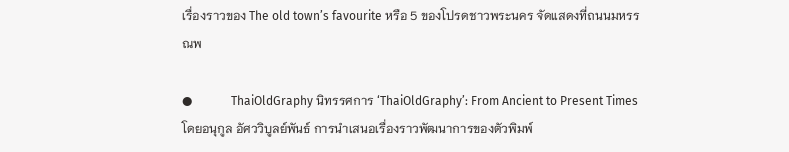เรื่องราวของ The old town’s favourite หรือ 5 ของโปรดชาวพระนคร จัดแสดงที่ถนนมหรรณพ

●             ThaiOldGraphy นิทรรศการ ‘ThaiOldGraphy’: From Ancient to Present Times โดยอนุกูล อัศววิบูลย์พันธ์ การนำเสนอเรื่องราวพัฒนาการของตัวพิมพ์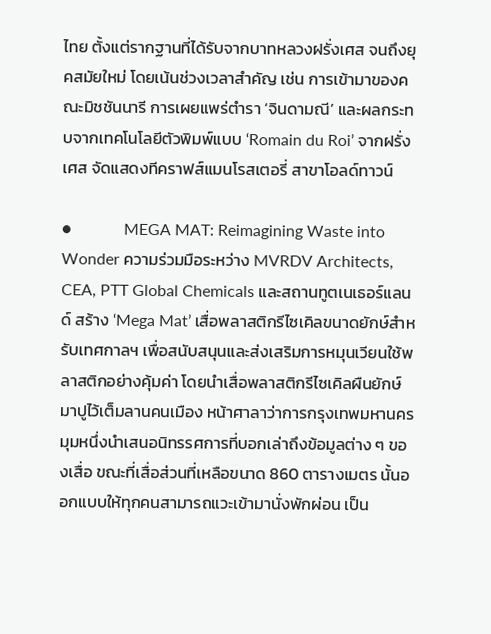ไทย ตั้งแต่รากฐานที่ได้รับจากบาทหลวงฝรั่งเศส จนถึงยุคสมัยใหม่ โดยเน้นช่วงเวลาสำคัญ เช่น การเข้ามาของคณะมิชชันนารี การเผยแพร่ตำรา ‘จินดามณี’ และผลกระทบจากเทคโนโลยีตัวพิมพ์แบบ ‘Romain du Roi’ จากฝรั่งเศส จัดแสดงทีคราฟส์แมนโรสเตอรี่ สาขาโอลด์ทาวน์

●             MEGA MAT: Reimagining Waste into Wonder ความร่วมมือระหว่าง MVRDV Architects, CEA, PTT Global Chemicals และสถานทูตเนเธอร์แลนด์ สร้าง ‘Mega Mat’ เสื่อพลาสติกรีไซเคิลขนาดยักษ์สำหรับเทศกาลฯ เพื่อสนับสนุนและส่งเสริมการหมุนเวียนใช้พลาสติกอย่างคุ้มค่า โดยนำเสื่อพลาสติกรีไซเคิลผืนยักษ์มาปูไว้เต็มลานคนเมือง หน้าศาลาว่าการกรุงเทพมหานคร มุมหนึ่งนำเสนอนิทรรศการที่บอกเล่าถึงข้อมูลต่าง ๆ ของเสื่อ ขณะที่เสื่อส่วนที่เหลือขนาด 860 ตารางเมตร นั้นออกแบบให้ทุกคนสามารถแวะเข้ามานั่งพักผ่อน เป็น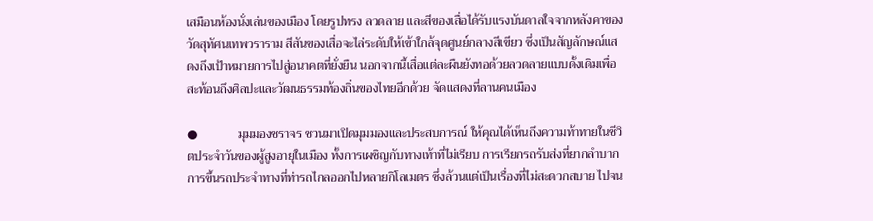เสมือนห้องนั่งเล่นของเมือง โดยรูปทรง ลวดลาย และสีของเสื่อได้รับแรงบันดาลใจจากหลังคาของวัดสุทัศนเทพวราราม สีสันของเสื่อจะไล่ระดับให้เข้าใกล้จุดศูนย์กลางสีเขียว ซึ่งเป็นสัญลักษณ์แสดงถึงเป้าหมายการไปสู่อนาคตที่ยั่งยืน นอกจากนี้เสื่อแต่ละผืนยังทอด้วยลวดลายแบบดั้งเดิมเพื่อสะท้อนถึงศิลปะและวัฒนธรรมท้องถิ่นของไทยอีกด้วย จัดแสดงที่ลานคนเมือง

●             มุมมองชราจร ชวนมาเปิดมุมมองและประสบการณ์ ให้คุณได้เห็นถึงความท้าทายในชีวิตประจำวันของผู้สูงอายุในเมือง ทั้งการเผชิญกับทางเท้าที่ไม่เรียบ การเรียกรถรับส่งที่ยากลำบาก การขึ้นรถประจำทางที่ท่ารถไกลออกไปหลายกิโลเมตร ซึ่งล้วนแต่เป็นเรื่องที่ไม่สะดวกสบาย ไปจน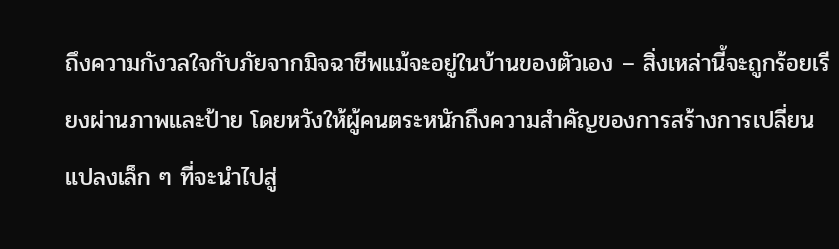ถึงความกังวลใจกับภัยจากมิจฉาชีพแม้จะอยู่ในบ้านของตัวเอง – สิ่งเหล่านี้จะถูกร้อยเรียงผ่านภาพและป้าย โดยหวังให้ผู้คนตระหนักถึงความสำคัญของการสร้างการเปลี่ยนแปลงเล็ก ๆ ที่จะนำไปสู่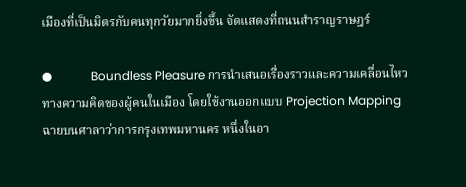เมืองที่เป็นมิตรกับคนทุกวัยมากยิ่งขึ้น จัดแสดงที่ถนนสำราญราษฎร์

●             Boundless Pleasure การนำเสนอเรื่องราวและความเคลื่อนไหวทางความคิดของผู้คนในเมือง โดยใช้งานออกแบบ Projection Mapping ฉายบนศาลาว่าการกรุงเทพมหานคร หนึ่งในอา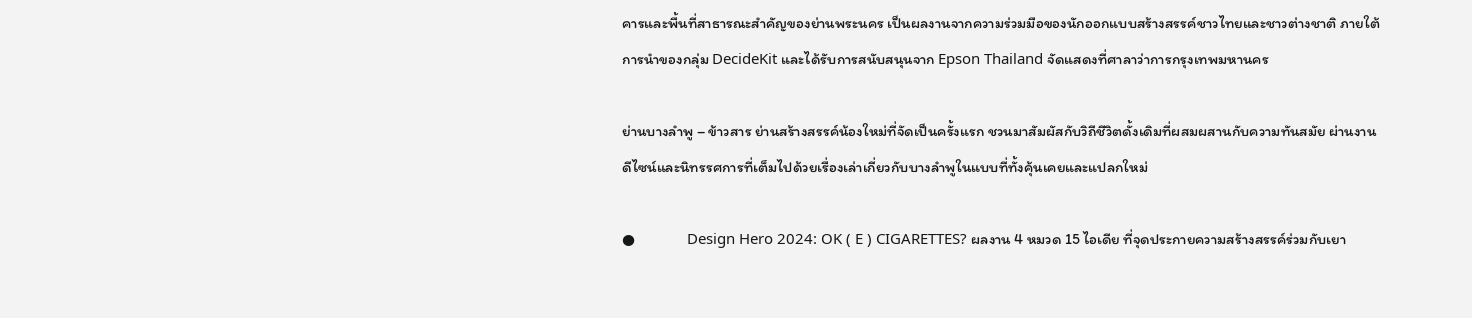คารและพื้นที่สาธารณะสำคัญของย่านพระนคร เป็นผลงานจากความร่วมมือของนักออกแบบสร้างสรรค์ชาวไทยและชาวต่างชาติ ภายใต้การนำของกลุ่ม DecideKit และได้รับการสนับสนุนจาก Epson Thailand จัดแสดงที่ศาลาว่าการกรุงเทพมหานคร

ย่านบางลำพู – ข้าวสาร ย่านสร้างสรรค์น้องใหม่ที่จัดเป็นครั้งแรก ชวนมาสัมผัสกับวิถีชีวิตดั้งเดิมที่ผสมผสานกับความทันสมัย ผ่านงานดีไซน์และนิทรรศการที่เต็มไปด้วยเรื่องเล่าเกี่ยวกับบางลำพูในแบบที่ทั้งคุ้นเคยและแปลกใหม่

●             Design Hero 2024: OK ( E ) CIGARETTES? ผลงาน 4 หมวด 15 ไอเดีย ที่จุดประกายความสร้างสรรค์ร่วมกับเยา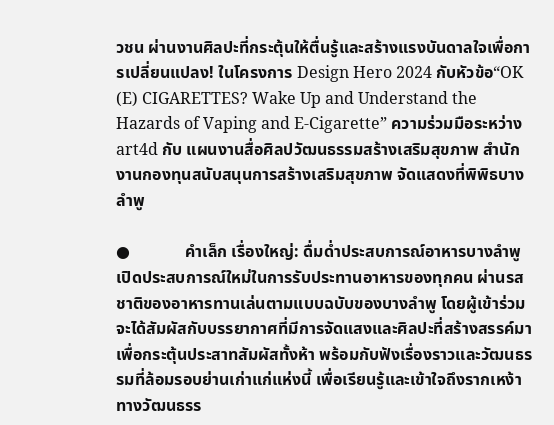วชน ผ่านงานศิลปะที่กระตุ้นให้ตื่นรู้และสร้างแรงบันดาลใจเพื่อการเปลี่ยนแปลง! ในโครงการ Design Hero 2024 กับหัวข้อ“OK (E) CIGARETTES? Wake Up and Understand the Hazards of Vaping and E-Cigarette” ความร่วมมือระหว่าง art4d กับ แผนงานสื่อศิลปวัฒนธรรมสร้างเสริมสุขภาพ สำนักงานกองทุนสนับสนุนการสร้างเสริมสุขภาพ จัดแสดงที่พิพิธบางลำพู

●             คำเล็ก เรื่องใหญ่: ดื่มด่ำประสบการณ์อาหารบางลำพู เปิดประสบการณ์ใหม่ในการรับประทานอาหารของทุกคน ผ่านรสชาติของอาหารทานเล่นตามแบบฉบับของบางลำพู โดยผู้เข้าร่วมจะได้สัมผัสกับบรรยากาศที่มีการจัดแสงและศิลปะที่สร้างสรรค์มาเพื่อกระตุ้นประสาทสัมผัสทั้งห้า พร้อมกับฟังเรื่องราวและวัฒนธรรมที่ล้อมรอบย่านเก่าแก่แห่งนี้ เพื่อเรียนรู้และเข้าใจถึงรากเหง้าทางวัฒนธรร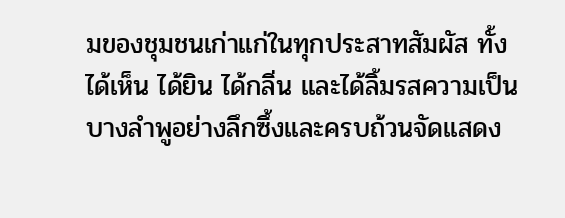มของชุมชนเก่าแก่ในทุกประสาทสัมผัส ทั้งได้เห็น ได้ยิน ได้กลิ่น และได้ลิ้มรสความเป็นบางลำพูอย่างลึกซึ้งและครบถ้วนจัดแสดง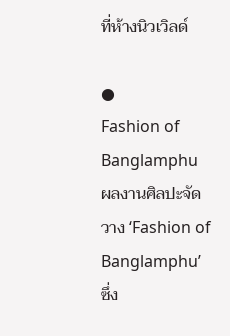ที่ห้างนิวเวิลด์

●             Fashion of Banglamphu ผลงานศิลปะจัดวาง ‘Fashion of Banglamphu’ ซึ่ง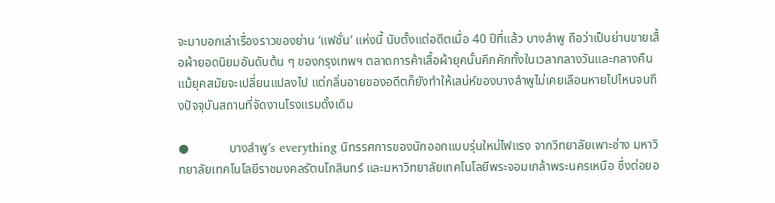จะมาบอกเล่าเรื่องราวของย่าน ‘แฟชั่น’ แห่งนี้ นับตั้งแต่อดีตเมื่อ 40 ปีที่แล้ว บางลำพู ถือว่าเป็นย่านขายเสื้อผ้ายอดนิยมอันดับต้น ๆ ของกรุงเทพฯ ตลาดการค้าเสื้อผ้ายุคนั้นคึกคักทั้งในเวลากลางวันและกลางคืน แม้ยุคสมัยจะเปลี่ยนแปลงไป แต่กลิ่นอายของอดีตก็ยังทำให้เสน่ห์ของบางลำพูไม่เคยเลือนหายไปไหนจนถึงปัจจุบันสถานที่จัดงานโรงแรมดั้งเดิม

●             บางลำพู’s everything นิทรรศการของนักออกแบบรุ่นใหม่ไฟแรง จากวิทยาลัยเพาะช่าง มหาวิทยาลัยเทคโนโลยีราชมงคลรัตนโกสินทร์ และมหาวิทยาลัยเทคโนโลยีพระจอมเกล้าพระนครเหนือ ซึ่งต่อยอ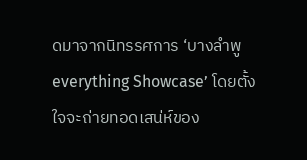ดมาจากนิทรรศการ ‘บางลำพู everything Showcase’ โดยตั้งใจจะถ่ายทอดเสน่ห์ของ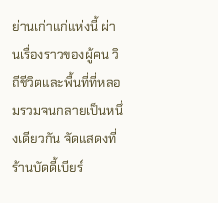ย่านเก่าแก่แห่งนี้ ผ่านเรื่องราวของผู้คน วิถีชีวิตและพื้นที่ที่หลอมรวมจนกลายเป็นหนึ่งเดียวกัน จัดแสดงที่ร้านบัดดี้เบียร์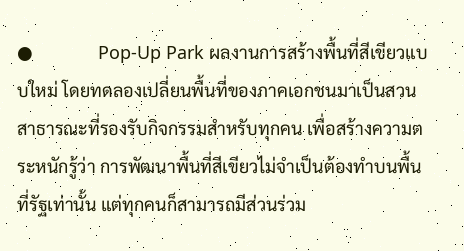●             Pop-Up Park ผลงานการสร้างพื้นที่สีเขียวแบบใหม่ โดยทดลองเปลี่ยนพื้นที่ของภาคเอกชนมาเป็นสวนสาธารณะที่รองรับกิจกรรมสำหรับทุกคน เพื่อสร้างความตระหนักรู้ว่า การพัฒนาพื้นที่สีเขียวไม่จำเป็นต้องทำบนพื้นที่รัฐเท่านั้น แต่ทุกคนก็สามารถมีส่วนร่วม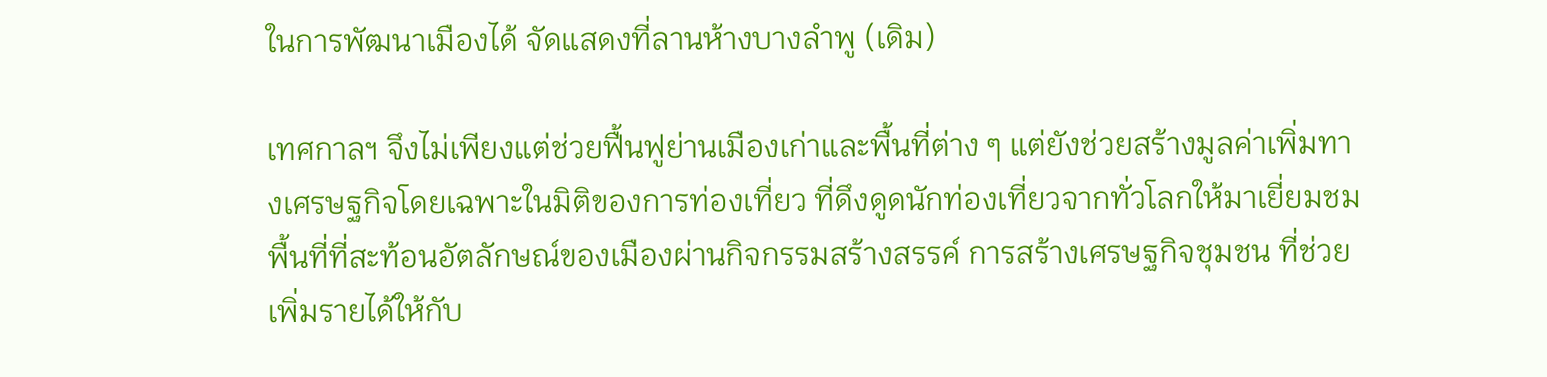ในการพัฒนาเมืองได้ จัดแสดงที่ลานห้างบางลำพู (เดิม)

เทศกาลฯ จึงไม่เพียงแต่ช่วยฟื้นฟูย่านเมืองเก่าและพื้นที่ต่าง ๆ แต่ยังช่วยสร้างมูลค่าเพิ่มทางเศรษฐกิจโดยเฉพาะในมิติของการท่องเที่ยว ที่ดึงดูดนักท่องเที่ยวจากทั่วโลกให้มาเยี่ยมชมพื้นที่ที่สะท้อนอัตลักษณ์ของเมืองผ่านกิจกรรมสร้างสรรค์ การสร้างเศรษฐกิจชุมชน ที่ช่วยเพิ่มรายได้ให้กับ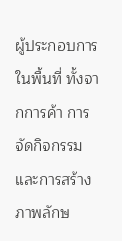ผู้ประกอบการในพื้นที่ ทั้งจากการค้า การจัดกิจกรรม และการสร้างภาพลักษ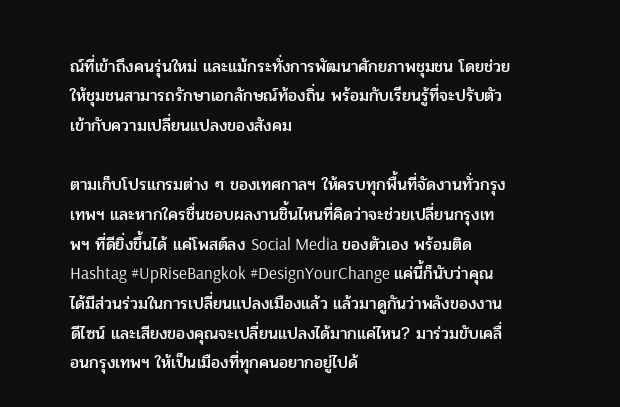ณ์ที่เข้าถึงคนรุ่นใหม่ และแม้กระทั่งการพัฒนาศักยภาพชุมชน โดยช่วยให้ชุมชนสามารถรักษาเอกลักษณ์ท้องถิ่น พร้อมกับเรียนรู้ที่จะปรับตัวเข้ากับความเปลี่ยนแปลงของสังคม

ตามเก็บโปรแกรมต่าง ๆ ของเทศกาลฯ ให้ครบทุกพื้นที่จัดงานทั่วกรุงเทพฯ และหากใครชื่นชอบผลงานชิ้นไหนที่คิดว่าจะช่วยเปลี่ยนกรุงเทพฯ ที่ดียิ่งขึ้นได้ แค่โพสต์ลง Social Media ของตัวเอง พร้อมติด Hashtag #UpRiseBangkok #DesignYourChange แค่นี้ก็นับว่าคุณได้มีส่วนร่วมในการเปลี่ยนแปลงเมืองแล้ว แล้วมาดูกันว่าพลังของงานดีไซน์ และเสียงของคุณจะเปลี่ยนแปลงได้มากแค่ไหน? มาร่วมขับเคลื่อนกรุงเทพฯ ให้เป็นเมืองที่ทุกคนอยากอยู่ไปด้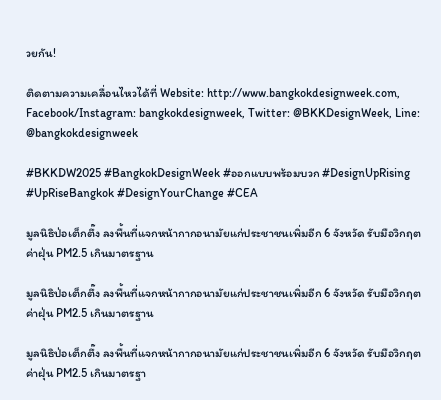วยกัน!

ติดตามความเคลื่อนไหวได้ที่ Website: http://www.bangkokdesignweek.com, Facebook/Instagram: bangkokdesignweek, Twitter: @BKKDesignWeek, Line: @bangkokdesignweek

#BKKDW2025 #BangkokDesignWeek #ออกแบบพร้อมบวก #DesignUpRising #UpRiseBangkok #DesignYourChange #CEA

มูลนิธิป่อเต็กตึ๊ง ลงพื้นที่แจกหน้ากากอนามัยแก่ประชาชนเพิ่มอีก 6 จังหวัด รับมือวิกฤตค่าฝุ่น PM2.5 เกินมาตรฐาน

มูลนิธิป่อเต็กตึ๊ง ลงพื้นที่แจกหน้ากากอนามัยแก่ประชาชนเพิ่มอีก 6 จังหวัด รับมือวิกฤตค่าฝุ่น PM2.5 เกินมาตรฐาน

มูลนิธิป่อเต็กตึ๊ง ลงพื้นที่แจกหน้ากากอนามัยแก่ประชาชนเพิ่มอีก 6 จังหวัด รับมือวิกฤตค่าฝุ่น PM2.5 เกินมาตรฐา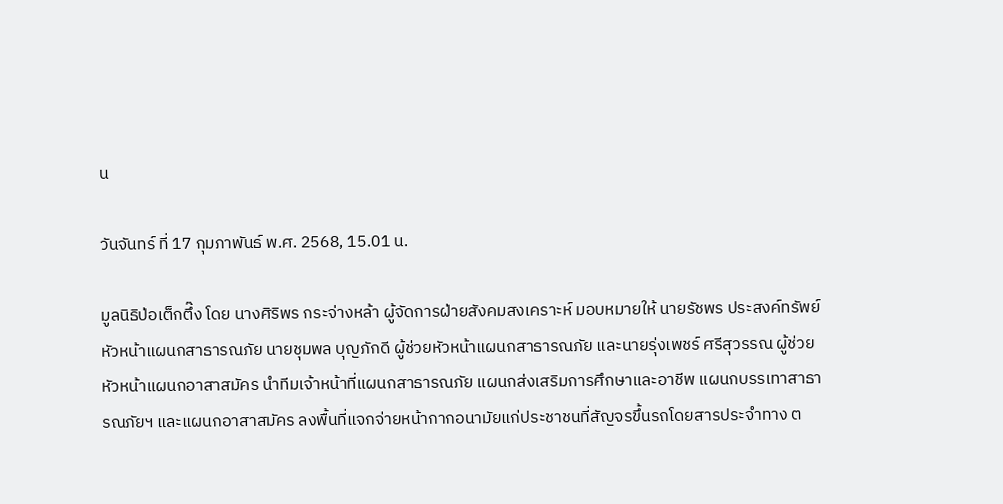น

วันจันทร์ ที่ 17 กุมภาพันธ์ พ.ศ. 2568, 15.01 น.

มูลนิธิป่อเต็กตึ๊ง โดย นางศิริพร กระจ่างหล้า ผู้จัดการฝ่ายสังคมสงเคราะห์ มอบหมายให้ นายรัชพร ประสงค์ทรัพย์ หัวหน้าแผนกสาธารณภัย นายชุมพล บุญภักดี ผู้ช่วยหัวหน้าแผนกสาธารณภัย และนายรุ่งเพชร์ ศรีสุวรรณ ผู้ช่วยหัวหน้าแผนกอาสาสมัคร นำทีมเจ้าหน้าที่แผนกสาธารณภัย แผนกส่งเสริมการศึกษาและอาชีพ แผนกบรรเทาสาธารณภัยฯ และแผนกอาสาสมัคร ลงพื้นที่แจกจ่ายหน้ากากอนามัยแก่ประชาชนที่สัญจรขึ้นรถโดยสารประจำทาง ต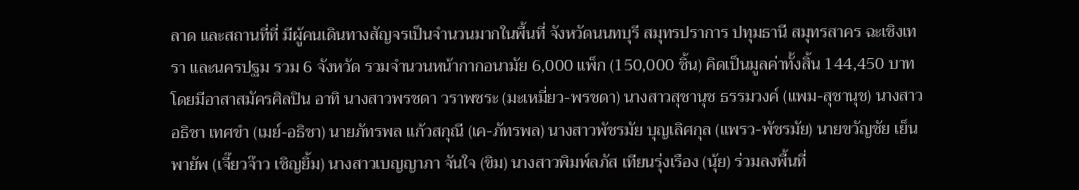ลาด และสถานที่ที่ มีผู้คนเดินทางสัญจรเป็นจำนวนมากในพื้นที่ จังหวัดนนทบุรี สมุทรปราการ ปทุมธานี สมุทรสาคร ฉะเชิงเทรา และนครปฐม รวม 6 จังหวัด รวมจำนวนหน้ากากอนามัย 6,000 แพ็ก (150,000 ชิ้น) คิดเป็นมูลค่าทั้งสิ้น 144,450 บาท โดยมีอาสาสมัครศิลปิน อาทิ นางสาวพรชดา วราพชระ (มะเหมี่ยว-พรชดา) นางสาวสุชานุช ธรรมวงค์ (แพม-สุชานุช) นางสาวอธิชา เทศขำ (เมย์-อธิชา) นายภัทรพล แก้วสกุณี (เค-ภัทรพล) นางสาวพัชรมัย บุญเลิศกุล (แพรว-พัชรมัย) นายขวัญชัย เย็นพายัพ (เจี๊ยวจ๊าว เชิญยิ้ม) นางสาวเบญญาภา จันใจ (ขิม) นางสาวพิมพ์ลภัส เทียนรุ่งเรือง (นุ้ย) ร่วมลงพื้นที่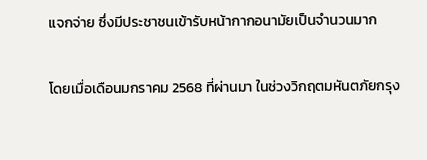แจกจ่าย ซึ่งมีประชาชนเข้ารับหน้ากากอนามัยเป็นจำนวนมาก

โดยเมื่อเดือนมกราคม 2568 ที่ผ่านมา ในช่วงวิกฤตมหันตภัยกรุง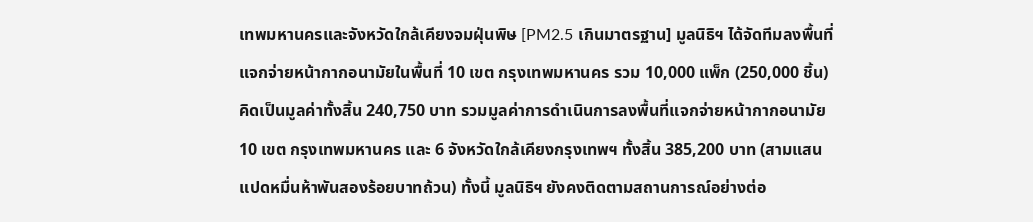เทพมหานครและจังหวัดใกล้เคียงจมฝุ่นพิษ [PM2.5 เกินมาตรฐาน] มูลนิธิฯ ได้จัดทีมลงพื้นที่แจกจ่ายหน้ากากอนามัยในพื้นที่ 10 เขต กรุงเทพมหานคร รวม 10,000 แพ็ก (250,000 ชิ้น) คิดเป็นมูลค่าทั้งสิ้น 240,750 บาท รวมมูลค่าการดำเนินการลงพื้นที่แจกจ่ายหน้ากากอนามัย 10 เขต กรุงเทพมหานคร และ 6 จังหวัดใกล้เคียงกรุงเทพฯ ทั้งสิ้น 385,200 บาท (สามแสนแปดหมื่นห้าพันสองร้อยบาทถ้วน) ทั้งนี้ มูลนิธิฯ ยังคงติดตามสถานการณ์อย่างต่อ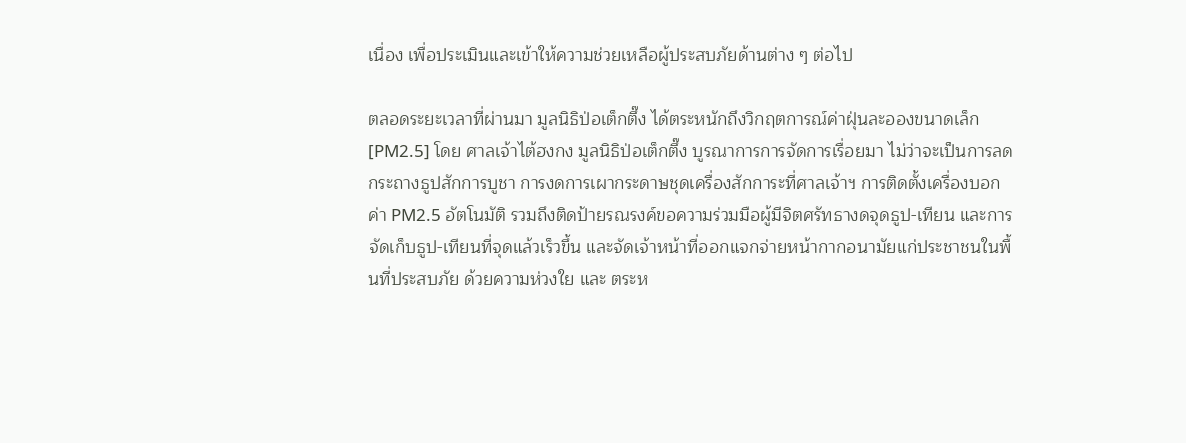เนื่อง เพื่อประเมินและเข้าให้ความช่วยเหลือผู้ประสบภัยด้านต่าง ๆ ต่อไป

ตลอดระยะเวลาที่ผ่านมา มูลนิธิป่อเต็กตึ๊ง ได้ตระหนักถึงวิกฤตการณ์ค่าฝุ่นละอองขนาดเล็ก [PM2.5] โดย ศาลเจ้าไต้ฮงกง มูลนิธิป่อเต็กตึ๊ง บูรณาการการจัดการเรื่อยมา ไม่ว่าจะเป็นการลดกระถางธูปสักการบูชา การงดการเผากระดาษชุดเครื่องสักการะที่ศาลเจ้าฯ การติดตั้งเครื่องบอกค่า PM2.5 อัตโนมัติ รวมถึงติดป้ายรณรงค์ขอความร่วมมือผู้มีจิตศรัทธางดจุดธูป-เทียน และการจัดเก็บธูป-เทียนที่จุดแล้วเร็วขึ้น และจัดเจ้าหน้าที่ออกแจกจ่ายหน้ากากอนามัยแก่ประชาชนในพื้นที่ประสบภัย ด้วยความห่วงใย และ ตระห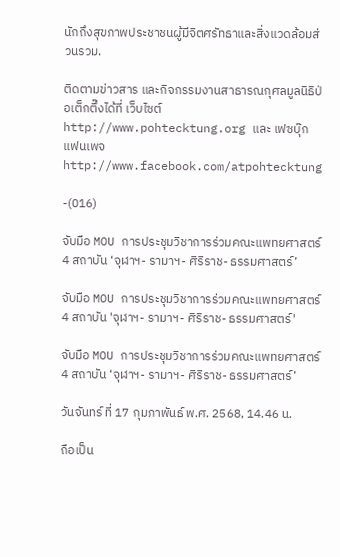นักถึงสุขภาพประชาชนผู้มีจิตศรัทธาและสิ่งแวดล้อมส่วนรวม.

ติดตามข่าวสาร และกิจกรรมงานสาธารณกุศลมูลนิธิป่อเต็กตึ๊งได้ที่ เว็บไซต์ http://www.pohtecktung.org และ เฟซบุ๊ก แฟนเพจ http://www.facebook.com/atpohtecktung

-(016)

จับมือ MOU การประชุมวิชาการร่วมคณะแพทยศาสตร์ 4 สถาบัน ‘จุฬาฯ- รามาฯ- ศิริราช- ธรรมศาสตร์’

จับมือ MOU การประชุมวิชาการร่วมคณะแพทยศาสตร์ 4 สถาบัน 'จุฬาฯ- รามาฯ- ศิริราช- ธรรมศาสตร์'

จับมือ MOU การประชุมวิชาการร่วมคณะแพทยศาสตร์ 4 สถาบัน ‘จุฬาฯ- รามาฯ- ศิริราช- ธรรมศาสตร์’

วันจันทร์ ที่ 17 กุมภาพันธ์ พ.ศ. 2568, 14.46 น.

ถือเป็น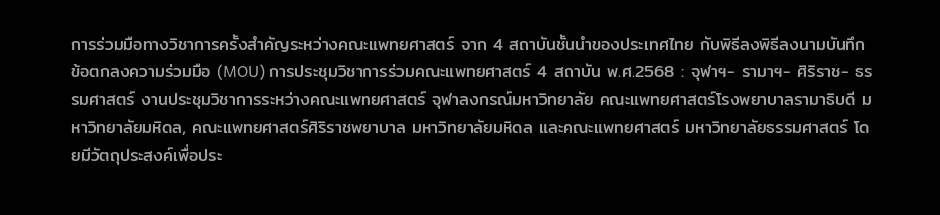การร่วมมือทางวิชาการครั้งสำคัญระหว่างคณะแพทยศาสตร์ จาก 4 สถาบันชั้นนำของประเทศไทย กับพิธีลงพิธีลงนามบันทึกข้อตกลงความร่วมมือ (MOU) การประชุมวิชาการร่วมคณะแพทยศาสตร์ 4 สถาบัน พ.ศ.2568 : จุฬาฯ- รามาฯ- ศิริราช- ธรรมศาสตร์ งานประชุมวิชาการระหว่างคณะแพทยศาสตร์ จุฬาลงกรณ์มหาวิทยาลัย คณะแพทยศาสตร์โรงพยาบาลรามาธิบดี มหาวิทยาลัยมหิดล, คณะแพทยศาสตร์ศิริราชพยาบาล มหาวิทยาลัยมหิดล และคณะแพทยศาสตร์ มหาวิทยาลัยธรรมศาสตร์ โดยมีวัตถุประสงค์เพื่อประ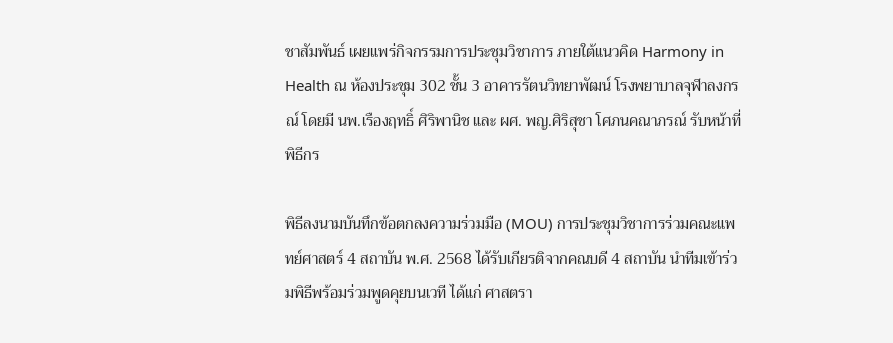ชาสัมพันธ์ เผยแพร่กิจกรรมการประชุมวิชาการ ภายใต้แนวคิด Harmony in Health ณ ห้องประชุม 302 ชั้น 3 อาคารรัตนวิทยาพัฒน์ โรงพยาบาลจุฬาลงกรณ์ โดยมี นพ.เรืองฤทธิ์ ศิริพานิช และ ผศ. พญ.ศิริสุชา โศภนคณาภรณ์ รับหน้าที่พิธีกร

พิธีลงนามบันทึกข้อตกลงความร่วมมือ (MOU) การประชุมวิชาการร่วมคณะแพทย์ศาสตร์ 4 สถาบัน พ.ศ. 2568 ได้รับเกียรติจากคณบดี 4 สถาบัน นำทีมเข้าร่วมพิธีพร้อมร่วมพูดคุยบนเวที ได้แก่ ศาสตรา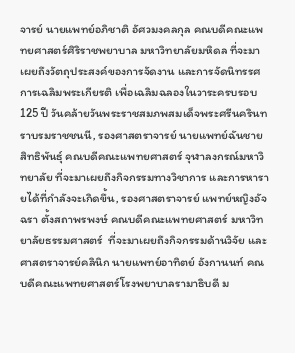จารย์ นายแพทย์อภิชาติ อัศวมงคลกุล คณบดีคณะแพทยศาสตร์ศิริราชพยาบาล มหาวิทยาลัยมหิดล ที่จะมาเผยถึงวัตถุประสงค์ของการจัดงาน และการจัดนิทรรศการเฉลิมพระเกียรติ เพื่อเฉลิมฉลองในวาระครบรอบ 125 ปี วันคล้ายวันพระราชสมภพสมเด็จพระศรีนครินทราบรมราชชนนี, รองศาสตราจารย์ นายแพทย์ฉันชาย สิทธิพันธุ์ คณบดีคณะแพทยศาสตร์ จุฬาลงกรณ์มหาวิทยาลัย ที่จะมาเผยถึงกิจกรรมทางวิชาการ และการหารายได้ที่กำลังจะเกิดขึ้น, รองศาสตราจารย์ แพทย์หญิงอัจฉรา ตั้งสถาพรพงษ์ คณบดีคณะแพทยศาสตร์ มหาวิทยาลัยธรรมศาสตร์  ที่จะมาเผยถึงกิจกรรมด้านวิจัย และศาสตราจารย์คลินิก นายแพทย์อาทิตย์ อังกานนท์ คณบดีคณะแพทยศาสตร์โรงพยาบาลรามาธิบดี ม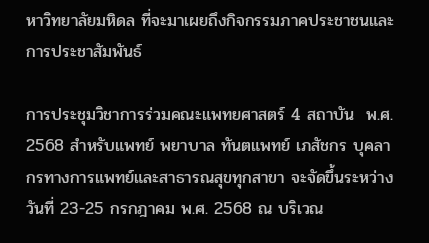หาวิทยาลัยมหิดล ที่จะมาเผยถึงกิจกรรมภาคประชาชนและการประชาสัมพันธ์

การประชุมวิชาการร่วมคณะแพทยศาสตร์ 4 สถาบัน  พ.ศ. 2568 สำหรับแพทย์ พยาบาล ทันตแพทย์ เภสัชกร บุคลากรทางการแพทย์และสาธารณสุขทุกสาขา จะจัดขึ้นระหว่าง วันที่ 23-25 กรกฎาคม พ.ศ. 2568 ณ บริเวณ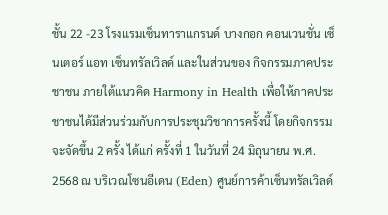ชั้น 22 -23 โรงแรมเซ็นทาราแกรนด์ บางกอก คอนเวนชั่น เซ็นเตอร์ แอท เซ็นทรัลเวิลด์ และในส่วนของ กิจกรรมภาคประชาชน ภายใต้แนวคิด Harmony in Health เพื่อให้ภาคประชาชนได้มีส่วนร่วมกับการประชุมวิชาการครั้งนี้ โดยกิจกรรมจะจัดขึ้น 2 ครั้ง ได้แก่ ครั้งที่ 1 ในวันที่ 24 มิถุนายน พ.ศ. 2568 ณ บริเวณโซนอีเดน (Eden) ศูนย์การค้าเซ็นทรัลเวิลด์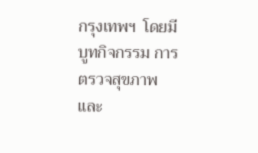กรุงเทพฯ  โดยมี บูทกิจกรรม การตรวจสุขภาพ และ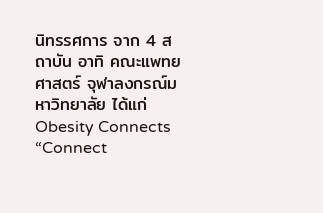นิทรรศการ จาก 4 สถาบัน อาทิ คณะแพทยศาสตร์ จุฬาลงกรณ์มหาวิทยาลัย ได้แก่ Obesity Connects “Connect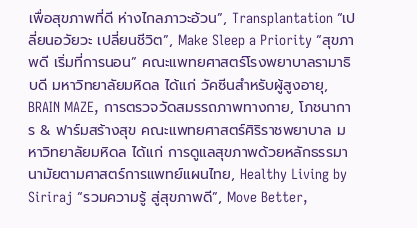เพื่อสุขภาพที่ดี ห่างไกลภาวะอ้วน”, Transplantation “เปลี่ยนอวัยวะ เปลี่ยนชีวิต”, Make Sleep a Priority “สุขภาพดี เริ่มที่การนอน” คณะแพทยศาสตร์โรงพยาบาลรามาธิบดี มหาวิทยาลัยมหิดล ได้แก่ วัคซีนสำหรับผู้สูงอายุ, BRAIN MAZE, การตรวจวัดสมรรถภาพทางกาย, โภชนาการ & ฟาร์มสร้างสุข คณะแพทยศาสตร์ศิริราชพยาบาล มหาวิทยาลัยมหิดล ได้แก่ การดูแลสุขภาพด้วยหลักธรรมานามัยตามศาสตร์การแพทย์แผนไทย, Healthy Living by Siriraj “รวมความรู้ สู่สุขภาพดี”, Move Better,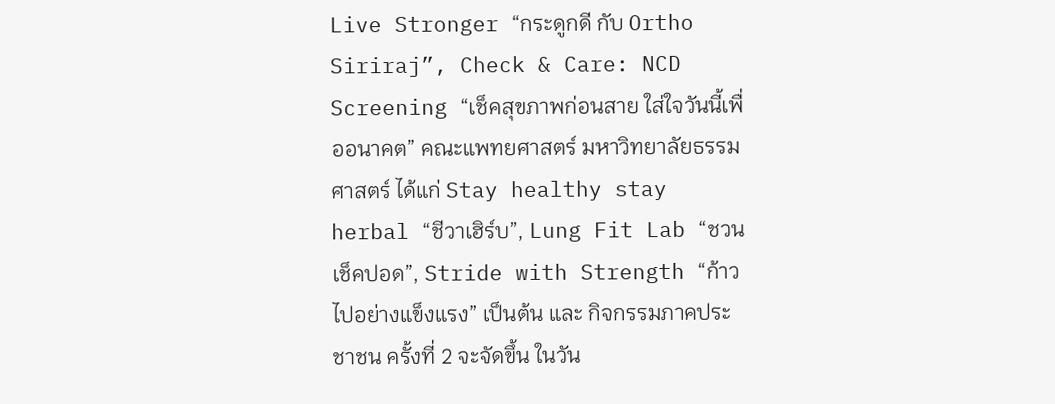Live Stronger “กระดูกดี กับ Ortho Siriraj”, Check & Care: NCD Screening “เช็คสุขภาพก่อนสาย ใส่ใจวันนี้เพื่ออนาคต” คณะแพทยศาสตร์ มหาวิทยาลัยธรรมศาสตร์ ได้แก่ Stay healthy stay herbal “ชีวาเฮิร์บ”, Lung Fit Lab “ชวนเช็คปอด”, Stride with Strength “ก้าวไปอย่างแข็งแรง” เป็นต้น และ กิจกรรมภาคประชาชน ครั้งที่ 2 จะจัดขึ้น ในวัน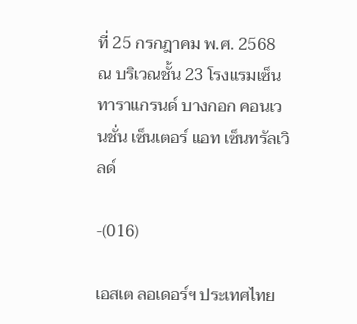ที่ 25 กรกฎาคม พ.ศ. 2568 ณ บริเวณชั้น 23 โรงแรมเซ็นทาราแกรนด์ บางกอก คอนเวนชั่น เซ็นเตอร์ แอท เซ็นทรัลเวิลด์

-(016)

เอสเต ลอเดอร์ฯ ประเทศไทย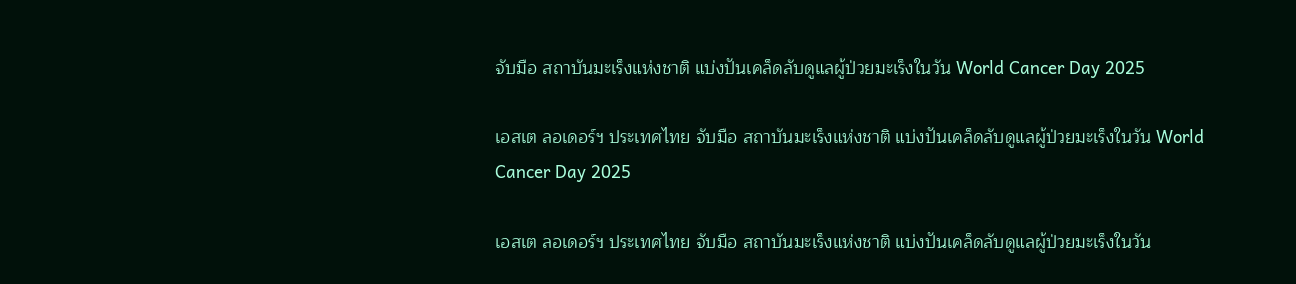จับมือ สถาบันมะเร็งแห่งชาติ แบ่งปันเคล็ดลับดูแลผู้ป่วยมะเร็งในวัน World Cancer Day 2025

เอสเต ลอเดอร์ฯ ประเทศไทย จับมือ สถาบันมะเร็งแห่งชาติ แบ่งปันเคล็ดลับดูแลผู้ป่วยมะเร็งในวัน World Cancer Day 2025

เอสเต ลอเดอร์ฯ ประเทศไทย จับมือ สถาบันมะเร็งแห่งชาติ แบ่งปันเคล็ดลับดูแลผู้ป่วยมะเร็งในวัน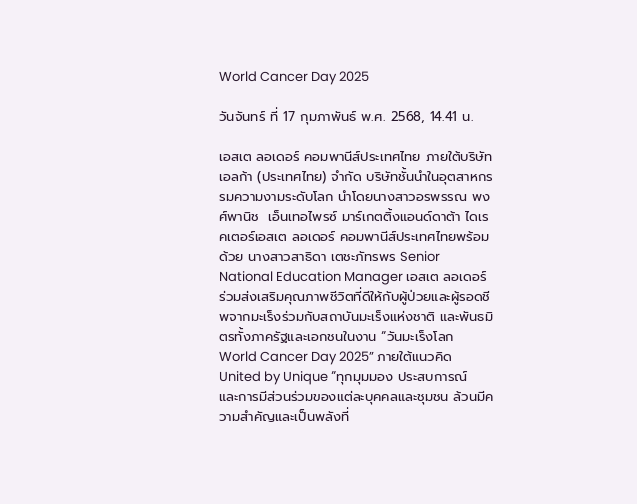World Cancer Day 2025

วันจันทร์ ที่ 17 กุมภาพันธ์ พ.ศ. 2568, 14.41 น.

เอสเต ลอเดอร์ คอมพานีส์ประเทศไทย ภายใต้บริษัท เอลก้า (ประเทศไทย) จำกัด บริษัทชั้นนำในอุตสาหกรรมความงามระดับโลก นำโดยนางสาวอรพรรณ พงศ์พานิช  เอ็นเทอไพรซ์ มาร์เกตติ้งแอนด์ดาต้า ไดเรคเตอร์เอสเต ลอเดอร์ คอมพานีส์ประเทศไทยพร้อมด้วย นางสาวสาธิดา เตชะภัทรพร Senior National Education Manager เอสเต ลอเดอร์ ร่วมส่งเสริมคุณภาพชีวิตที่ดีให้กับผู้ป่วยและผู้รอดชีพจากมะเร็งร่วมกับสถาบันมะเร็งแห่งชาติ และพันธมิตรทั้งภาครัฐและเอกชนในงาน “วันมะเร็งโลก World Cancer Day 2025” ภายใต้แนวคิด United by Unique “ทุกมุมมอง ประสบการณ์ และการมีส่วนร่วมของแต่ละบุคคลและชุมชน ล้วนมีความสำคัญและเป็นพลังที่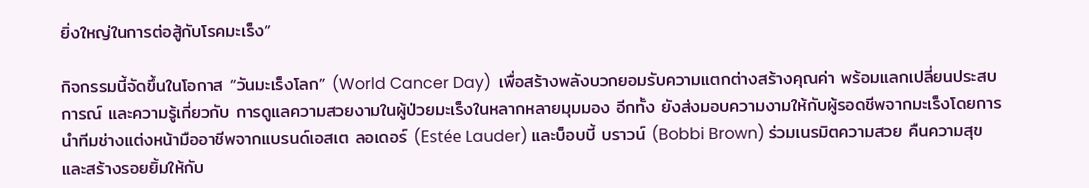ยิ่งใหญ่ในการต่อสู้กับโรคมะเร็ง”

กิจกรรมนี้จัดขึ้นในโอกาส “วันมะเร็งโลก” (World Cancer Day)  เพื่อสร้างพลังบวกยอมรับความแตกต่างสร้างคุณค่า พร้อมแลกเปลี่ยนประสบการณ์ และความรู้เกี่ยวกับ การดูแลความสวยงามในผู้ป่วยมะเร็งในหลากหลายมุมมอง อีกทั้ง ยังส่งมอบความงามให้กับผู้รอดชีพจากมะเร็งโดยการนำทีมช่างแต่งหน้ามืออาชีพจากแบรนด์เอสเต ลอเดอร์ (Estée Lauder) และบ็อบบี้ บราวน์ (Bobbi Brown) ร่วมเนรมิตความสวย คืนความสุขและสร้างรอยยิ้มให้กับ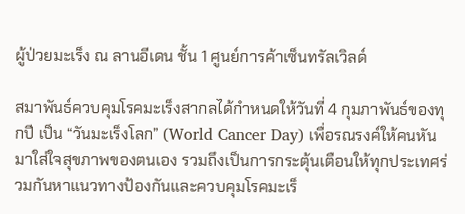ผู้ป่วยมะเร็ง ณ ลานอีเดน ชั้น 1 ศูนย์การค้าเซ็นทรัลเวิลด์

สมาพันธ์ควบคุมโรคมะเร็งสากลได้กำหนดให้วันที่ 4 กุมภาพันธ์ของทุกปี เป็น “วันมะเร็งโลก” (World Cancer Day) เพื่อรณรงค์ให้คนหันมาใส่ใจสุขภาพของตนเอง รวมถึงเป็นการกระตุ้นเตือนให้ทุกประเทศร่วมกันหาแนวทางป้องกันและควบคุมโรคมะเร็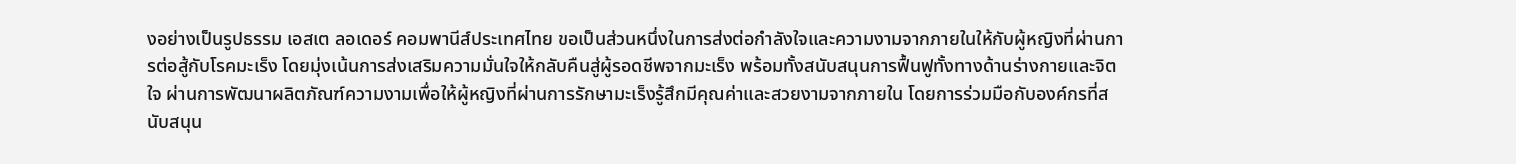งอย่างเป็นรูปธรรม เอสเต ลอเดอร์ คอมพานีส์ประเทศไทย ขอเป็นส่วนหนึ่งในการส่งต่อกำลังใจและความงามจากภายในให้กับผู้หญิงที่ผ่านการต่อสู้กับโรคมะเร็ง โดยมุ่งเน้นการส่งเสริมความมั่นใจให้กลับคืนสู่ผู้รอดชีพจากมะเร็ง พร้อมทั้งสนับสนุนการฟื้นฟูทั้งทางด้านร่างกายและจิตใจ ผ่านการพัฒนาผลิตภัณฑ์ความงามเพื่อให้ผู้หญิงที่ผ่านการรักษามะเร็งรู้สึกมีคุณค่าและสวยงามจากภายใน โดยการร่วมมือกับองค์กรที่สนับสนุน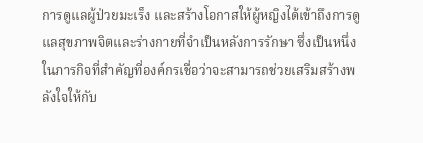การดูแลผู้ป่วยมะเร็ง และสร้างโอกาสให้ผู้หญิงได้เข้าถึงการดูแลสุขภาพจิตและร่างกายที่จำเป็นหลังการรักษา ซึ่งเป็นหนึ่งในภารกิจที่สำคัญที่องค์กรเชื่อว่าจะสามารถช่วยเสริมสร้างพลังใจให้กับ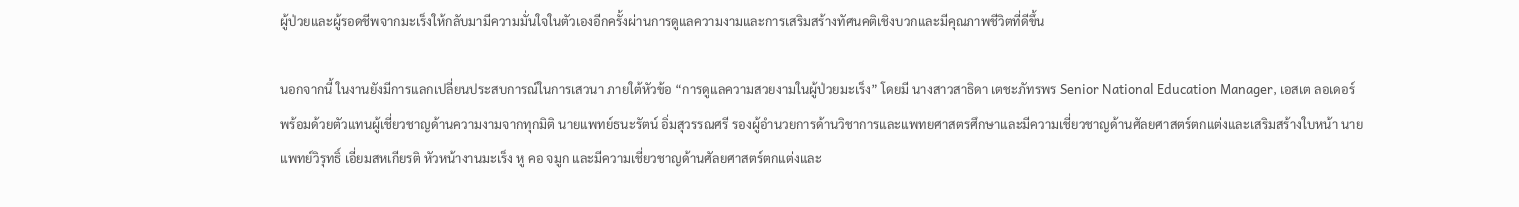ผู้ป่วยและผู้รอดชีพจากมะเร็งให้กลับมามีความมั่นใจในตัวเองอีกครั้งผ่านการดูแลความงามและการเสริมสร้างทัศนคติเชิงบวกและมีคุณภาพชีวิตที่ดีขึ้น

นอกจากนี้ ในงานยังมีการแลกเปลี่ยนประสบการณ์ในการเสวนา ภายใต้หัวข้อ “การดูแลความสวยงามในผู้ป่วยมะเร็ง” โดยมี นางสาวสาธิดา เตชะภัทรพร Senior National Education Manager, เอสเต ลอเดอร์ พร้อมด้วยตัวแทนผู้เชี่ยวชาญด้านความงามจากทุกมิติ นายแพทย์ธนะรัตน์ อิ่มสุวรรณศรี รองผู้อำนวยการด้านวิชาการและแพทยศาสตรศึกษาและมีความเชี่ยวชาญด้านศัลยศาสตร์ตกแต่งและเสริมสร้างใบหน้า นายแพทย์วิรุทธิ์ เอี่ยมสหเกียรติ หัวหน้างานมะเร็ง หู คอ จมูก และมีความเชี่ยวชาญด้านศัลยศาสตร์ตกแต่งและ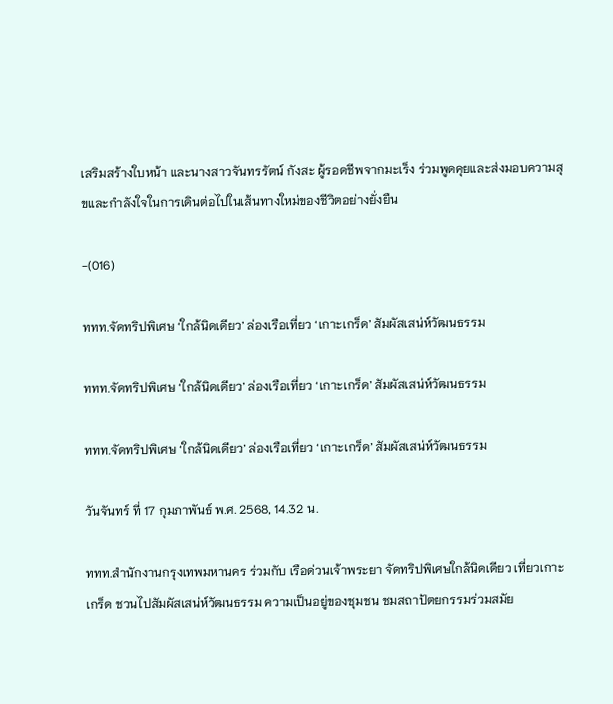เสริมสร้างใบหน้า และนางสาวจันทรรัตน์ กังสะ ผู้รอดชีพจากมะเร็ง ร่วมพูดคุยและส่งมอบความสุขและกำลังใจในการเดินต่อไปในเส้นทางใหม่ของชีวิตอย่างยั่งยืน

-(016)

ททท.จัดทริปพิเศษ ‘ใกล้นิดเดียว’ ล่องเรือเที่ยว ‘เกาะเกร็ด’ สัมผัสเสน่ห์วัฒนธรรม

ททท.จัดทริปพิเศษ ‘ใกล้นิดเดียว’ ล่องเรือเที่ยว ‘เกาะเกร็ด’ สัมผัสเสน่ห์วัฒนธรรม

ททท.จัดทริปพิเศษ ‘ใกล้นิดเดียว’ ล่องเรือเที่ยว ‘เกาะเกร็ด’ สัมผัสเสน่ห์วัฒนธรรม

วันจันทร์ ที่ 17 กุมภาพันธ์ พ.ศ. 2568, 14.32 น.

ททท.สำนักงานกรุงเทพมหานคร ร่วมกับ เรือด่วนเจ้าพระยา จัดทริปพิเศษใกล้นิดเดียว เที่ยวเกาะเกร็ด ชวนไปสัมผัสเสน่ห์วัฒนธรรม ความเป็นอยู่ของชุมชน ชมสถาปัตยกรรมร่วมสมัย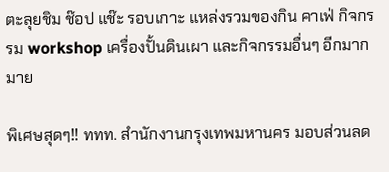ตะลุยชิม ช๊อป แช๊ะ รอบเกาะ แหล่งรวมของกิน คาเฟ่ กิจกรรม workshop เครื่องปั้นดินเผา และกิจกรรมอื่นๆ อีกมากมาย

พิเศษสุดๆ‼ ททท. สำนักงานกรุงเทพมหานคร มอบส่วนลด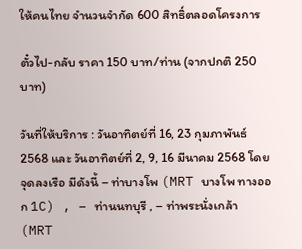ให้คนไทย จำนวนจำกัด 600 สิทธิ์ตลอดโครงการ

ตั๋วไป-กลับ ราคา 150 บาท/ท่าน (จากปกติ 250 บาท)

วันที่ให้บริการ : วันอาทิตย์ที่ 16, 23 กุมภาพันธ์ 2568 และ วันอาทิตย์ที่ 2, 9, 16 มีนาคม 2568 โดยจุดลงเรือ มีดังนี้ – ท่าบางโพ (MRT บางโพ ทางออก 1C) , – ท่านนทบุรี , – ท่าพระนั่งเกล้า (MRT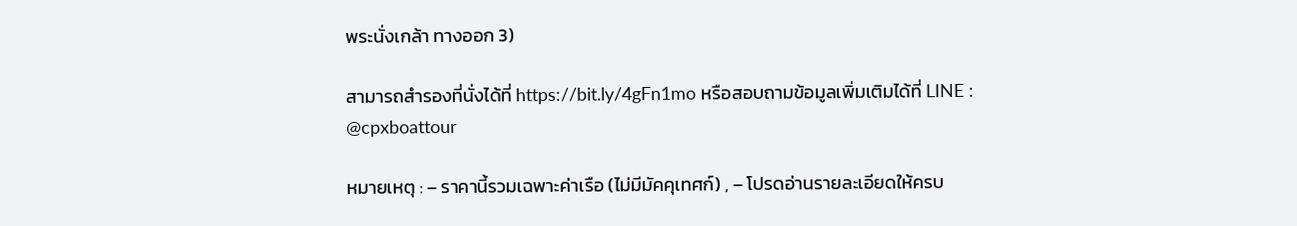พระนั่งเกล้า ทางออก 3)

สามารถสำรองที่นั่งได้ที่ https://bit.ly/4gFn1mo หรือสอบถามข้อมูลเพิ่มเติมได้ที่ LINE : @cpxboattour

หมายเหตุ : – ราคานี้รวมเฉพาะค่าเรือ (ไม่มีมัคคุเทศก์) , – โปรดอ่านรายละเอียดให้ครบ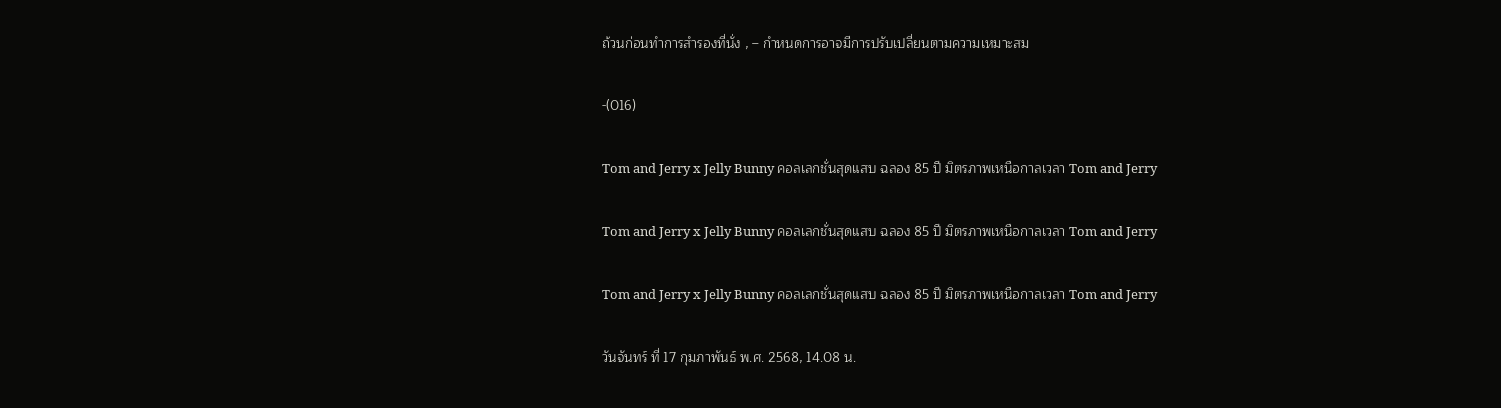ถ้วนก่อนทำการสำรองที่นั่ง , – กำหนดการอาจมีการปรับเปลี่ยนตามความเหมาะสม

-(016)

Tom and Jerry x Jelly Bunny คอลเลกชั่นสุดแสบ ฉลอง 85 ปี มิตรภาพเหนือกาลเวลา Tom and Jerry

Tom and Jerry x Jelly Bunny คอลเลกชั่นสุดแสบ ฉลอง 85 ปี มิตรภาพเหนือกาลเวลา Tom and Jerry

Tom and Jerry x Jelly Bunny คอลเลกชั่นสุดแสบ ฉลอง 85 ปี มิตรภาพเหนือกาลเวลา Tom and Jerry

วันจันทร์ ที่ 17 กุมภาพันธ์ พ.ศ. 2568, 14.08 น.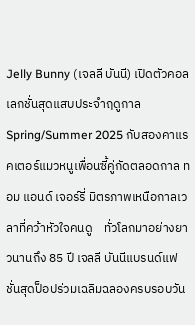Jelly Bunny (เจลลี บันนี) เปิดตัวคอลเลกชั่นสุดแสบประจำฤดูกาล Spring/Summer 2025 กับสองคาแรคเตอร์แมวหนูเพื่อนซี้คู่กัดตลอดกาล ทอม แอนด์ เจอร์รี่ มิตรภาพเหนือกาลเวลาที่คว้าหัวใจคนดู    ทั่วโลกมาอย่างยาวนานถึง 85 ปี เจลลี บันนีแบรนด์แฟชั่นสุดป็อปร่วมเฉลิมฉลองครบรอบวัน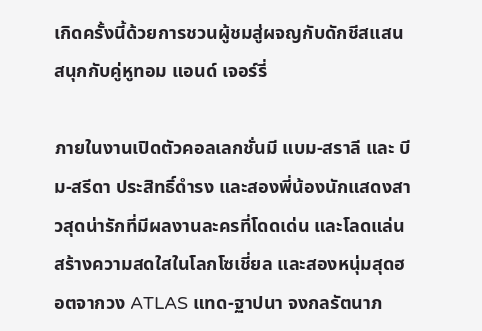เกิดครั้งนี้ด้วยการชวนผู้ชมสู่ผจญกับดักชีสแสนสนุกกับคู่หูทอม แอนด์ เจอร์รี่

ภายในงานเปิดตัวคอลเลกชั่นมี แบม-สราลี และ บีม-สรีดา ประสิทธิ์ดำรง และสองพี่น้องนักแสดงสาวสุดน่ารักที่มีผลงานละครที่โดดเด่น และโลดแล่นสร้างความสดใสในโลกโซเชี่ยล และสองหนุ่มสุดฮอตจากวง ATLAS แทด-ฐาปนา จงกลรัตนาภ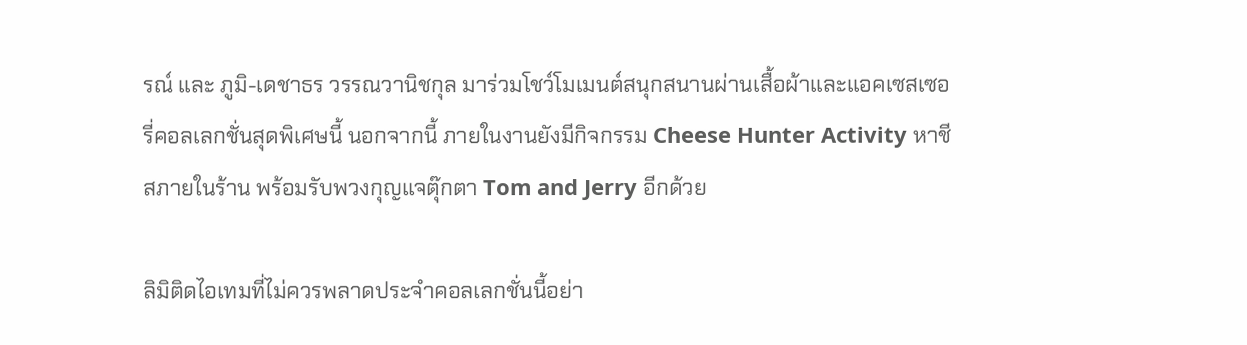รณ์ และ ภูมิ-เดชาธร วรรณวานิชกุล มาร่วมโชว์โมเมนต์สนุกสนานผ่านเสื้อผ้าและแอคเซสเซอรี่คอลเลกชั่นสุดพิเศษนี้ นอกจากนี้ ภายในงานยังมีกิจกรรม Cheese Hunter Activity หาชีสภายในร้าน พร้อมรับพวงกุญแจตุ๊กตา Tom and Jerry อีกด้วย

ลิมิติดไอเทมที่ไม่ควรพลาดประจำคอลเลกชั่นนี้อย่า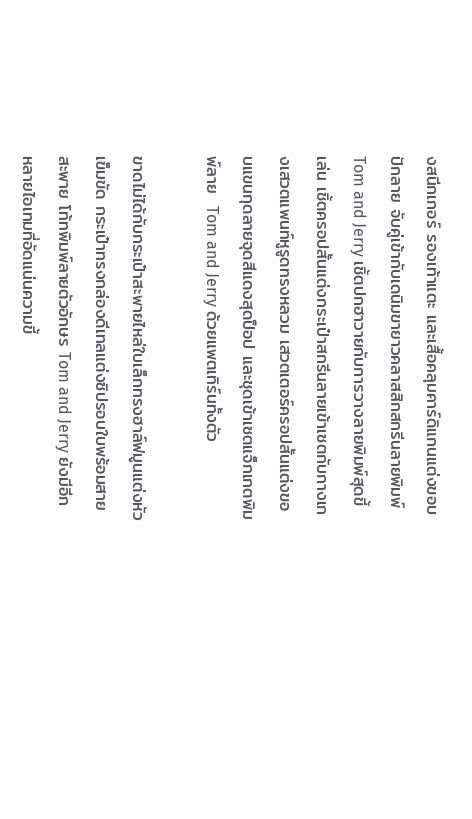งสนีกเกอร์ รองเท้าแตะ และเสื้อคลุมคาร์ดิแกนแต่งขอบปักลาย จับคู่เข้ากับเดนิมขายาวคลาสสิกสกรีนลายพิมพ์    Tom and Jerry เชิ้ตปกฮาวายกับการวางลายพิมพ์สุดขี้เล่น เชิ้ตครอปสั้นแต่งกระเป๋าสกรีนลายเข้าเซตกับกางเกงเสวตแพนท์หูรูดทรงหลวม เสวตเตอร์ครอปสั้นแต่งขอบแขนกุดลายจุดสีแดงสุดป็อป และชุดเข้าเซตแจ็กเกตพิมพ์ลาย  Tom and Jerry ด้วยแพตเทิร์นทั้งตัว

ขาดไม่ได้กับกระเป๋าสะพายไหล่ใบเล็กทรงฮาล์ฟมูนแต่งหัวเข็มขัด กระเป๋าทรงกล่องดีเทลแต่งซิปรอบใบพร้อมสายสะพาย โท้ทพิมพ์ลายตัวอักษร Tom and Jerry ยังมีอีกหลายไอเทมที่อัดแน่นความขี้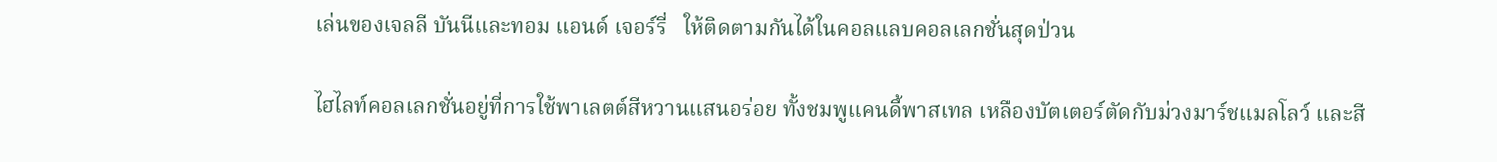เล่นของเจลลี บันนีและทอม แอนด์ เจอร์รี่   ให้ติดตามกันได้ในคอลแลบคอลเลกชั่นสุดป่วน

ไฮไลท์คอลเลกชั่นอยู่ที่การใช้พาเลตต์สีหวานแสนอร่อย ทั้งชมพูแคนดี้พาสเทล เหลืองบัตเตอร์ตัดกับม่วงมาร์ชแมลโลว์ และสี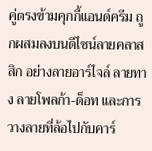คู่ตรงข้ามคุกกี้แอนด์ครีม ถูกผสมลงบนดีไซน์ลายคลาสสิก อย่างลายอาร์ไจล์ ลายทาง ลายโพลก้า-ด็อท และการวางลายที่ล้อไปกับคาร์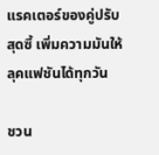แรคเตอร์ของคู่ปรับสุดซี้ เพิ่มความมันให้ลุคแฟชันได้ทุกวัน

ชวน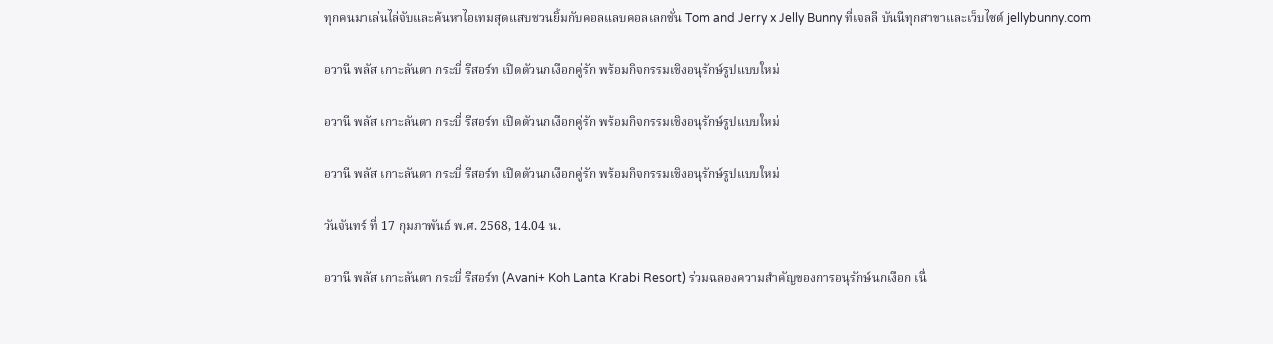ทุกคนมาเล่นไล่จับและค้นหาไอเทมสุดแสบชวนยิ้มกับคอลแลบคอลเลกชั่น Tom and Jerry x Jelly Bunny ที่เจลลี บันนีทุกสาขาและเว็บไซต์ jellybunny.com

อวานี พลัส เกาะลันตา กระบี่ รีสอร์ท เปิดตัวนกเงือกคู่รัก พร้อมกิจกรรมเชิงอนุรักษ์รูปแบบใหม่

อวานี พลัส เกาะลันตา กระบี่ รีสอร์ท เปิดตัวนกเงือกคู่รัก พร้อมกิจกรรมเชิงอนุรักษ์รูปแบบใหม่

อวานี พลัส เกาะลันตา กระบี่ รีสอร์ท เปิดตัวนกเงือกคู่รัก พร้อมกิจกรรมเชิงอนุรักษ์รูปแบบใหม่

วันจันทร์ ที่ 17 กุมภาพันธ์ พ.ศ. 2568, 14.04 น.

อวานี พลัส เกาะลันตา กระบี่ รีสอร์ท (Avani+ Koh Lanta Krabi Resort) ร่วมฉลองความสำคัญของการอนุรักษ์นกเงือก เนื่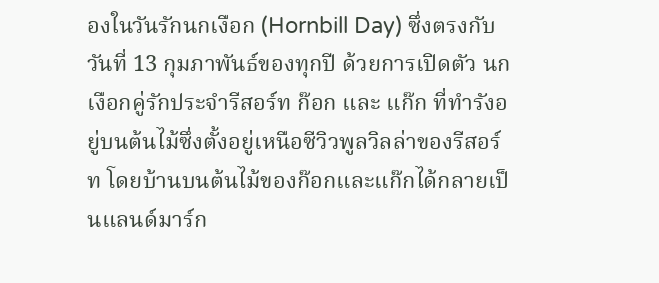องในวันรักนกเงือก (Hornbill Day) ซึ่งตรงกับวันที่ 13 กุมภาพันธ์ของทุกปี ด้วยการเปิดตัว นกเงือกคู่รักประจำรีสอร์ท ก๊อก และ แก๊ก ที่ทำรังอยู่บนต้นไม้ซึ่งตั้งอยู่เหนือซีวิวพูลวิลล่าของรีสอร์ท โดยบ้านบนต้นไม้ของก๊อกและแก๊กได้กลายเป็นแลนด์มาร์ก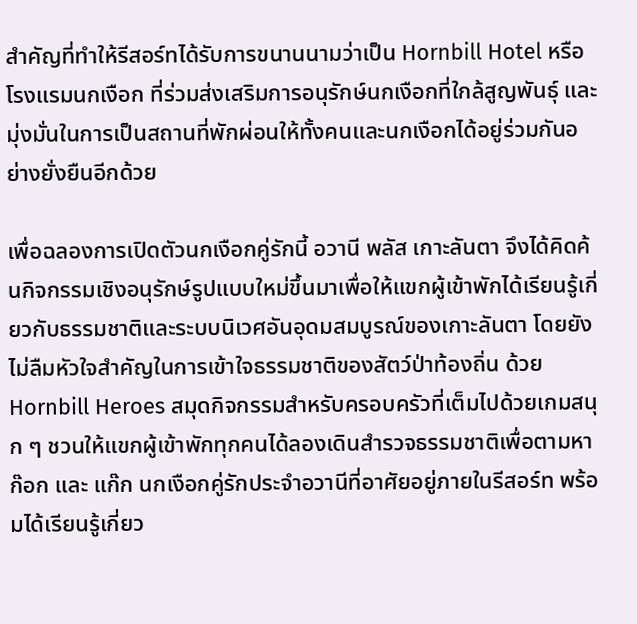สำคัญที่ทำให้รีสอร์ทได้รับการขนานนามว่าเป็น Hornbill Hotel หรือ โรงแรมนกเงือก ที่ร่วมส่งเสริมการอนุรักษ์นกเงือกที่ใกล้สูญพันธุ์ และมุ่งมั่นในการเป็นสถานที่พักผ่อนให้ทั้งคนและนกเงือกได้อยู่ร่วมกันอย่างยั่งยืนอีกด้วย

เพื่อฉลองการเปิดตัวนกเงือกคู่รักนี้ อวานี พลัส เกาะลันตา จึงได้คิดค้นกิจกรรมเชิงอนุรักษ์รูปแบบใหม่ขึ้นมาเพื่อให้แขกผู้เข้าพักได้เรียนรู้เกี่ยวกับธรรมชาติและระบบนิเวศอันอุดมสมบูรณ์ของเกาะลันตา โดยยังไม่ลืมหัวใจสำคัญในการเข้าใจธรรมชาติของสัตว์ป่าท้องถิ่น ด้วย Hornbill Heroes สมุดกิจกรรมสำหรับครอบครัวที่เต็มไปด้วยเกมสนุก ๆ ชวนให้แขกผู้เข้าพักทุกคนได้ลองเดินสำรวจธรรมชาติเพื่อตามหา ก๊อก และ แก๊ก นกเงือกคู่รักประจำอวานีที่อาศัยอยู่ภายในรีสอร์ท พร้อมได้เรียนรู้เกี่ยว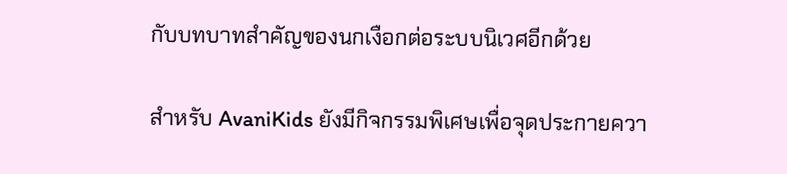กับบทบาทสำคัญของนกเงือกต่อระบบนิเวศอีกด้วย

สำหรับ AvaniKids ยังมีกิจกรรมพิเศษเพื่อจุดประกายควา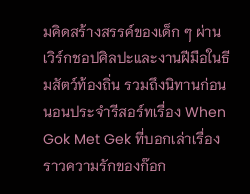มคิดสร้างสรรค์ของเด็ก ๆ ผ่านเวิร์กชอปศิลปะและงานฝีมือในธีมสัตว์ท้องถิ่น รวมถึงนิทานก่อนนอนประจำรีสอร์ทเรื่อง When Gok Met Gek ที่บอกเล่าเรื่องราวความรักของก๊อก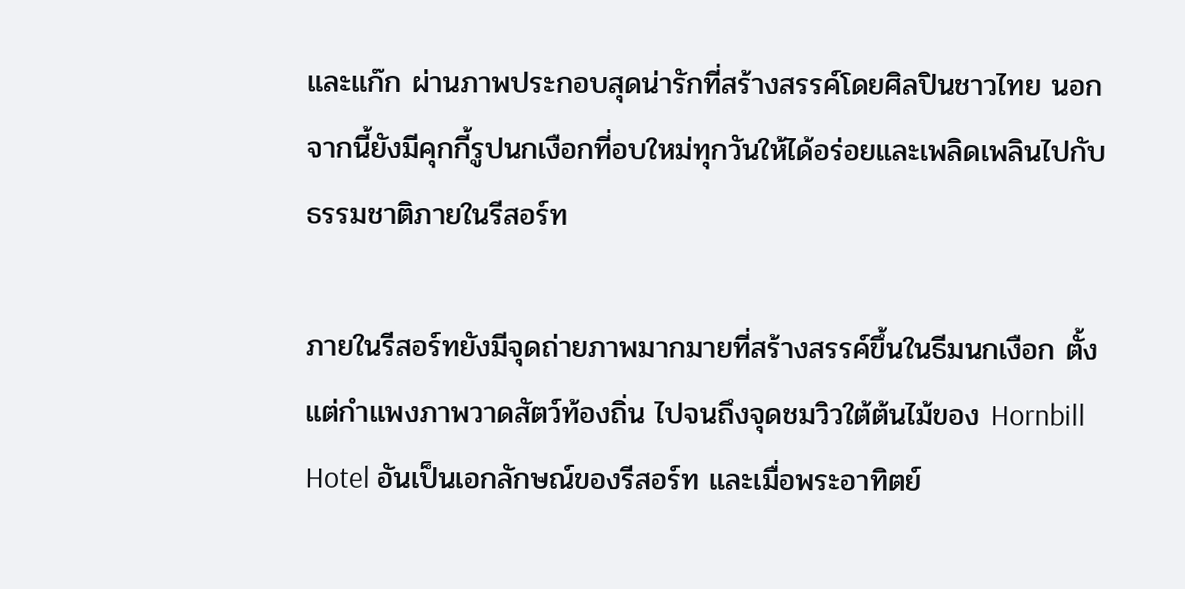และแก๊ก ผ่านภาพประกอบสุดน่ารักที่สร้างสรรค์โดยศิลปินชาวไทย นอกจากนี้ยังมีคุกกี้รูปนกเงือกที่อบใหม่ทุกวันให้ได้อร่อยและเพลิดเพลินไปกับธรรมชาติภายในรีสอร์ท

ภายในรีสอร์ทยังมีจุดถ่ายภาพมากมายที่สร้างสรรค์ขึ้นในธีมนกเงือก ตั้งแต่กำแพงภาพวาดสัตว์ท้องถิ่น ไปจนถึงจุดชมวิวใต้ต้นไม้ของ Hornbill Hotel อันเป็นเอกลักษณ์ของรีสอร์ท และเมื่อพระอาทิตย์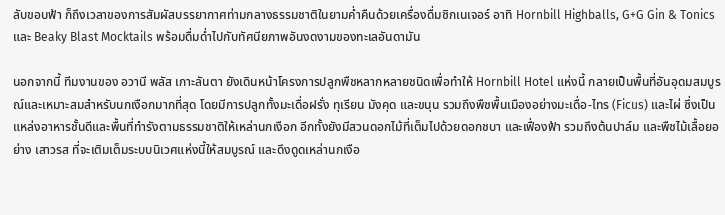ลับขอบฟ้า ก็ถึงเวลาของการสัมผัสบรรยากาศท่ามกลางธรรมชาติในยามค่ำคืนด้วยเครื่องดื่มซิกเนเจอร์ อาทิ Hornbill Highballs, G+G Gin & Tonics และ Beaky Blast Mocktails พร้อมดื่มด่ำไปกับทัศนียภาพอันงดงามของทะเลอันดามัน

นอกจากนี้ ทีมงานของ อวานี พลัส เกาะลันตา ยังเดินหน้าโครงการปลูกพืชหลากหลายชนิดเพื่อทำให้ Hornbill Hotel แห่งนี้ กลายเป็นพื้นที่อันอุดมสมบูรณ์และเหมาะสมสำหรับนกเงือกมากที่สุด โดยมีการปลูกทั้งมะเดื่อฝรั่ง ทุเรียน มังคุด และขนุน รวมถึงพืชพื้นเมืองอย่างมะเดื่อ-ไทร (Ficus) และไผ่ ซึ่งเป็นแหล่งอาหารชั้นดีและพื้นที่ทำรังตามธรรมชาติให้เหล่านกเงือก อีกทั้งยังมีสวนดอกไม้ที่เต็มไปด้วยดอกชบา และเฟื่องฟ้า รวมถึงต้นปาล์ม และพืชไม้เลื้อยอย่าง เสาวรส ที่จะเติมเต็มระบบนิเวศแห่งนี้ให้สมบูรณ์ และดึงดูดเหล่านกเงือ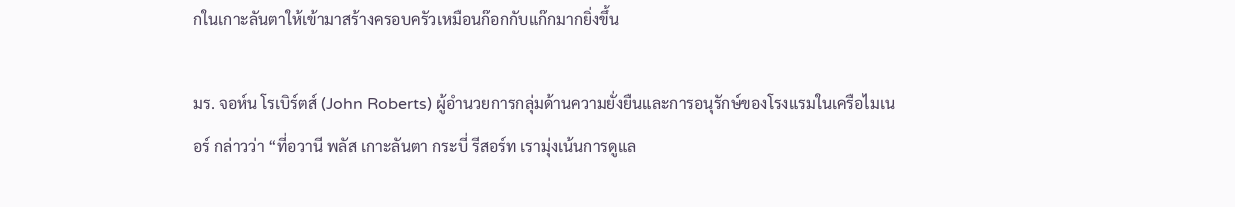กในเกาะลันตาให้เข้ามาสร้างครอบครัวเหมือนก๊อกกับแก๊กมากยิ่งขึ้น

มร. จอห์น โรเบิร์ตส์ (John Roberts) ผู้อำนวยการกลุ่มด้านความยั่งยืนและการอนุรักษ์ของโรงแรมในเครือไมเนอร์ กล่าวว่า “ที่อวานี พลัส เกาะลันตา กระบี่ รีสอร์ท เรามุ่งเน้นการดูแล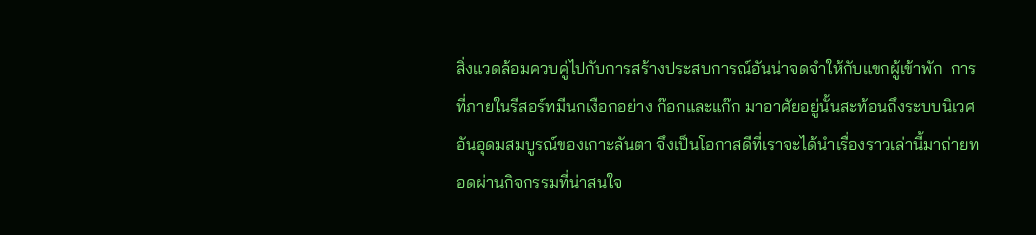สิ่งแวดล้อมควบคู่ไปกับการสร้างประสบการณ์อันน่าจดจำให้กับแขกผู้เข้าพัก  การที่ภายในรีสอร์ทมีนกเงือกอย่าง ก๊อกและแก๊ก มาอาศัยอยู่นั้นสะท้อนถึงระบบนิเวศอันอุดมสมบูรณ์ของเกาะลันตา จึงเป็นโอกาสดีที่เราจะได้นำเรื่องราวเล่านี้มาถ่ายทอดผ่านกิจกรรมที่น่าสนใจ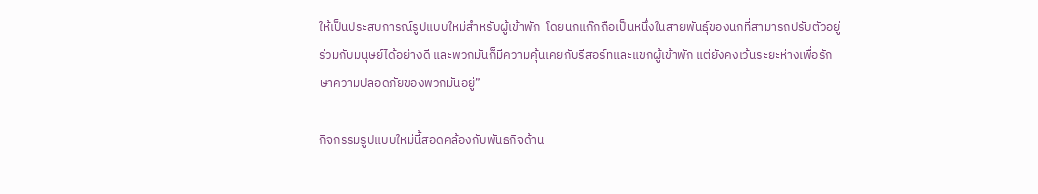ให้เป็นประสบการณ์รูปแบบใหม่สำหรับผู้เข้าพัก  โดยนกแก๊กถือเป็นหนึ่งในสายพันธุ์ของนกที่สามารถปรับตัวอยู่ร่วมกับมนุษย์ได้อย่างดี และพวกมันก็มีความคุ้นเคยกับรีสอร์ทและแขกผู้เข้าพัก แต่ยังคงเว้นระยะห่างเพื่อรักษาความปลอดภัยของพวกมันอยู่”

กิจกรรมรูปแบบใหม่นี้สอดคล้องกับพันธกิจด้าน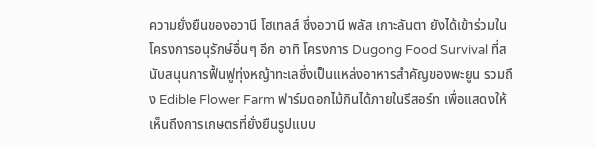ความยั่งยืนของอวานี โฮเทลส์ ซึ่งอวานี พลัส เกาะลันตา ยังได้เข้าร่วมในโครงการอนุรักษ์อื่นๆ อีก อาทิ โครงการ Dugong Food Survival ที่สนับสนุนการฟื้นฟูทุ่งหญ้าทะเลซึ่งเป็นแหล่งอาหารสำคัญของพะยูน รวมถึง Edible Flower Farm ฟาร์มดอกไม้กินได้ภายในรีสอร์ท เพื่อแสดงให้เห็นถึงการเกษตรที่ยั่งยืนรูปแบบ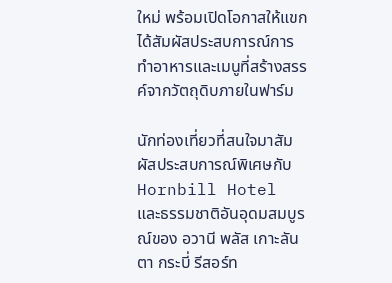ใหม่ พร้อมเปิดโอกาสให้แขกได้สัมผัสประสบการณ์การทำอาหารและเมนูที่สร้างสรรค์จากวัตถุดิบภายในฟาร์ม

นักท่องเที่ยวที่สนใจมาสัมผัสประสบการณ์พิเศษกับ Hornbill Hotel และธรรมชาติอันอุดมสมบูรณ์ของ อวานี พลัส เกาะลันตา กระบี่ รีสอร์ท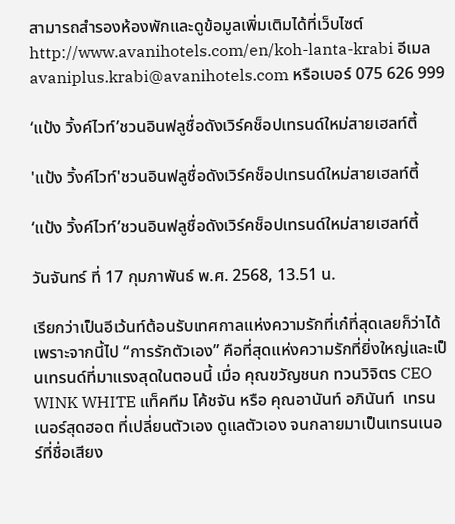สามารถสำรองห้องพักและดูข้อมูลเพิ่มเติมได้ที่เว็บไซต์ http://www.avanihotels.com/en/koh-lanta-krabi อีเมล avaniplus.krabi@avanihotels.com หรือเบอร์ 075 626 999

‘แป้ง วิ้งค์ไวท์’ชวนอินฟลูชื่อดังเวิร์คช็อปเทรนด์ใหม่สายเฮลท์ตี้

'แป้ง วิ้งค์ไวท์'ชวนอินฟลูชื่อดังเวิร์คช็อปเทรนด์ใหม่สายเฮลท์ตี้

‘แป้ง วิ้งค์ไวท์’ชวนอินฟลูชื่อดังเวิร์คช็อปเทรนด์ใหม่สายเฮลท์ตี้

วันจันทร์ ที่ 17 กุมภาพันธ์ พ.ศ. 2568, 13.51 น.

เรียกว่าเป็นอีเว้นท์ต้อนรับเทศกาลแห่งความรักที่เก๋ที่สุดเลยก็ว่าได้ เพราะจากนี้ไป “การรักตัวเอง” คือที่สุดแห่งความรักที่ยิ่งใหญ่และเป็นเทรนด์ที่มาแรงสุดในตอนนี้ เมื่อ คุณขวัญชนก ทวนวิจิตร CEO WINK WHITE แท็คทีม โค้ชจัน หรือ คุณอานันท์ อภินันท์  เทรนเนอร์สุดฮอต ที่เปลี่ยนตัวเอง ดูแลตัวเอง จนกลายมาเป็นเทรนเนอร์ที่ชื่อเสียง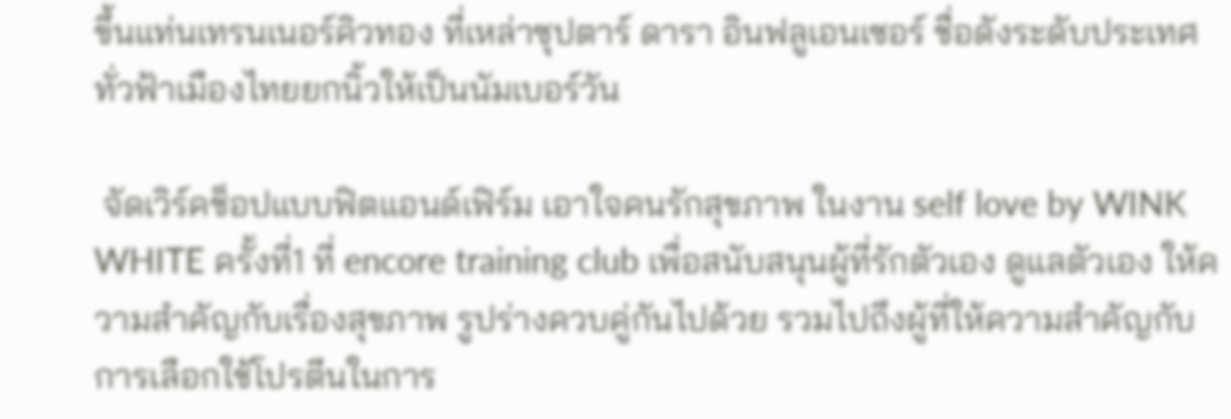ขึ้นแท่นเทรนเนอร์คิวทอง ที่เหล่าซุปตาร์ ดารา อินฟลูเอนเซอร์ ชื่อดังระดับประเทศทั่วฟ้าเมืองไทยยกนิ้วให้เป็นนัมเบอร์วัน

 จัดเวิร์คช็อปแบบฟิตแอนด์เฟิร์ม เอาใจคนรักสุขภาพ ในงาน self love by WINK WHITE ครั้งที่1 ที่ encore training club เพื่อสนับสนุนผู้ที่รักตัวเอง ดูแลตัวเอง ให้ความสำคัญกับเรื่องสุขภาพ รูปร่างควบคู่กันไปด้วย รวมไปถึงผู้ที่ให้ความสำคัญกับการเลือกใช้โปรตีนในการ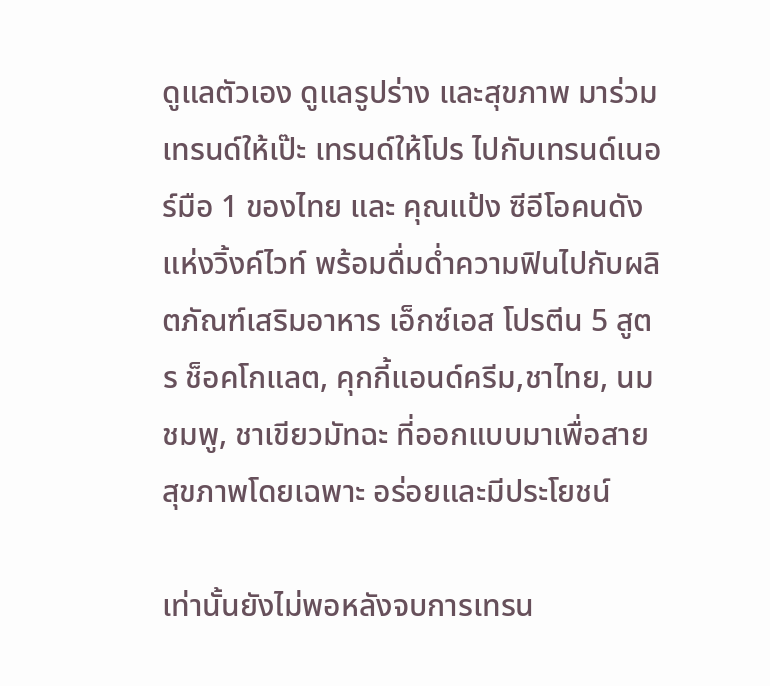ดูแลตัวเอง ดูแลรูปร่าง และสุขภาพ มาร่วมเทรนด์ให้เป๊ะ เทรนด์ให้โปร ไปกับเทรนด์เนอร์มือ 1 ของไทย และ คุณแป้ง ซีอีโอคนดังแห่งวิ้งค์ไวท์ พร้อมดื่มด่ำความฟินไปกับผลิตภัณฑ์เสริมอาหาร เอ็กซ์เอส โปรตีน 5 สูตร ช็อคโกแลต, คุกกี้แอนด์ครีม,ชาไทย, นมชมพู, ชาเขียวมัทฉะ ที่ออกแบบมาเพื่อสายสุขภาพโดยเฉพาะ อร่อยและมีประโยชน์

เท่านั้นยังไม่พอหลังจบการเทรน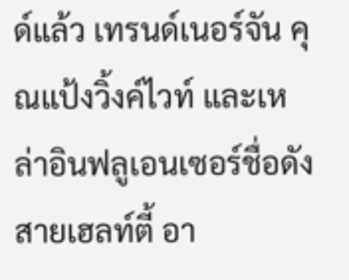ด์แล้ว เทรนด์เนอร์จัน คุณแป้งวิ้งค์ไวท์ และเหล่าอินฟลูเอนเซอร์ชื่อดังสายเฮลท์ตี้ อา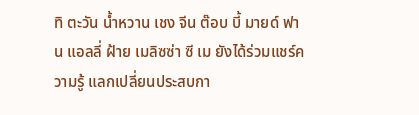ทิ ตะวัน น้ำหวาน เชง จีน ต๊อบ บี้ มายด์ ฟาน แอลลี่ ฝ้าย เมลิซซ่า ซี เม ยังได้ร่วมแชร์ความรู้ แลกเปลี่ยนประสบกา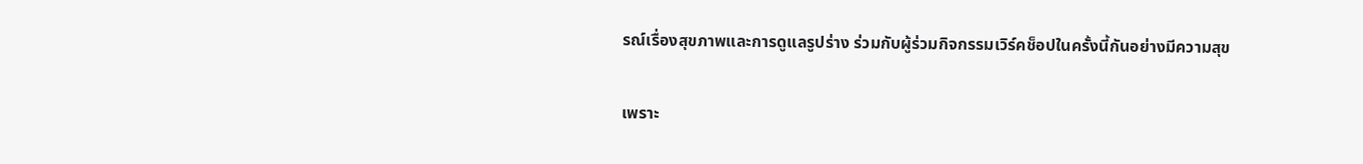รณ์เรื่องสุขภาพและการดูแลรูปร่าง ร่วมกับผู้ร่วมกิจกรรมเวิร์คช็อปในครั้งนี้กันอย่างมีความสุข

เพราะ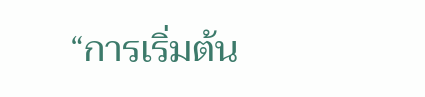“การเริ่มต้น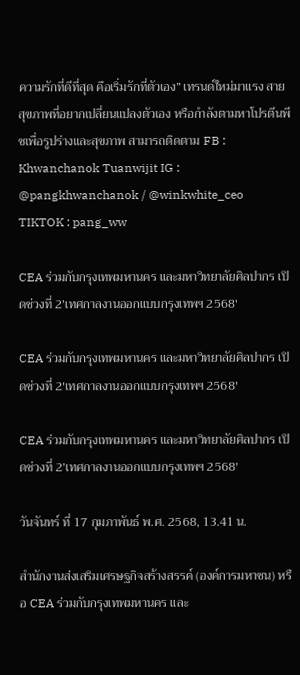ความรักที่ดีที่สุด คือเริ่มรักที่ตัวเอง” เทรนด์ใหม่มาแรง สายสุขภาพที่อยากเปลี่ยนแปลงตัวเอง หรือกำลังตามหาโปรตีนพีชเพื่อรูปร่างและสุขภาพ สามารถติดตาม FB : Khwanchanok Tuanwijit IG : @pangkhwanchanok / @winkwhite_ceo TIKTOK : pang_ww

CEA ร่วมกับกรุงเทพมหานคร และมหาวิทยาลัยศิลปากร เปิดช่วงที่ 2’เทศกาลงานออกแบบกรุงเทพฯ 2568′

CEA ร่วมกับกรุงเทพมหานคร และมหาวิทยาลัยศิลปากร เปิดช่วงที่ 2'เทศกาลงานออกแบบกรุงเทพฯ 2568'

CEA ร่วมกับกรุงเทพมหานคร และมหาวิทยาลัยศิลปากร เปิดช่วงที่ 2’เทศกาลงานออกแบบกรุงเทพฯ 2568′

วันจันทร์ ที่ 17 กุมภาพันธ์ พ.ศ. 2568, 13.41 น.

สำนักงานส่งเสริมเศรษฐกิจสร้างสรรค์ (องค์การมหาชน) หรือ CEA ร่วมกับกรุงเทพมหานคร และ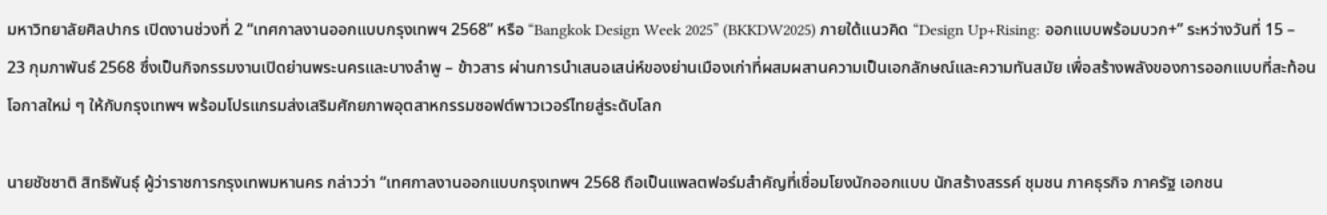มหาวิทยาลัยศิลปากร เปิดงานช่วงที่ 2 “เทศกาลงานออกแบบกรุงเทพฯ 2568” หรือ “Bangkok Design Week 2025” (BKKDW2025) ภายใต้แนวคิด “Design Up+Rising: ออกแบบพร้อมบวก+” ระหว่างวันที่ 15 – 23 กุมภาพันธ์ 2568 ซึ่งเป็นกิจกรรมงานเปิดย่านพระนครและบางลำพู – ข้าวสาร ผ่านการนำเสนอเสน่ห์ของย่านเมืองเก่าที่ผสมผสานความเป็นเอกลักษณ์และความทันสมัย เพื่อสร้างพลังของการออกแบบที่สะท้อนโอกาสใหม่ ๆ ให้กับกรุงเทพฯ พร้อมโปรแกรมส่งเสริมศักยภาพอุตสาหกรรมซอฟต์พาวเวอร์ไทยสู่ระดับโลก

นายชัชชาติ สิทธิพันธุ์ ผู้ว่าราชการกรุงเทพมหานคร กล่าวว่า “เทศกาลงานออกแบบกรุงเทพฯ 2568 ถือเป็นแพลตฟอร์มสำคัญที่เชื่อมโยงนักออกแบบ นักสร้างสรรค์ ชุมชน ภาคธุรกิจ ภาครัฐ เอกชน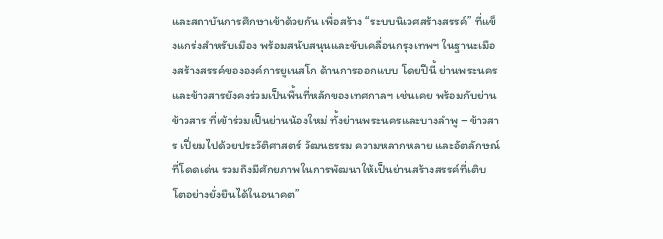และสถาบันการศึกษาเข้าด้วยกัน เพื่อสร้าง “ระบบนิเวศสร้างสรรค์” ที่แข็งแกร่งสำหรับเมือง พร้อมสนับสนุนและขับเคลื่อนกรุงเทพฯ ในฐานะเมืองสร้างสรรค์ขององค์การยูเนสโก ด้านการออกแบบ โดยปีนี้ ย่านพระนครและข้าวสารยังคงร่วมเป็นพื้นที่หลักของเทศกาลฯ เช่นเคย พร้อมกับย่านข้าวสาร ที่เข้าร่วมเป็นย่านน้องใหม่ ทั้งย่านพระนครและบางลำพู – ข้าวสาร เปี่ยมไปด้วยประวัติศาสตร์ วัฒนธรรม ความหลากหลาย และอัตลักษณ์ที่โดดเด่น รวมถึงมีศักยภาพในการพัฒนาให้เป็นย่านสร้างสรรค์ที่เติบโตอย่างยั่งยืนได้ในอนาคต”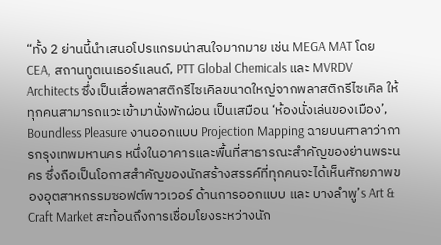“ทั้ง 2 ย่านนี้นำเสนอโปรแกรมน่าสนใจมากมาย เช่น MEGA MAT โดย CEA, สถานทูตเนเธอร์แลนด์, PTT Global Chemicals และ MVRDV Architects ซึ่งเป็นเสื่อพลาสติกรีไซเคิลขนาดใหญ่จากพลาสติกรีไซเคิล ให้ทุกคนสามารถแวะเข้ามานั่งพักผ่อน เป็นเสมือน ‘ห้องนั่งเล่นของเมือง’, Boundless Pleasure งานออกแบบ Projection Mapping ฉายบนศาลาว่าการกรุงเทพมหานคร หนึ่งในอาคารและพื้นที่สาธารณะสำคัญของย่านพระนคร ซึ่งถือเป็นโอกาสสำคัญของนักสร้างสรรค์ที่ทุกคนจะได้เห็นศักยภาพของอุตสาหกรรมซอฟต์พาวเวอร์ ด้านการออกแบบ และ บางลำพู’s Art & Craft Market สะท้อนถึงการเชื่อมโยงระหว่างนัก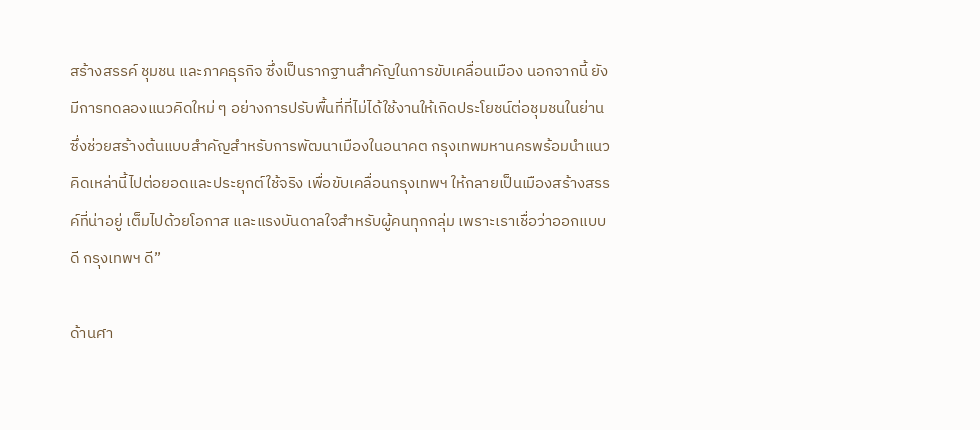สร้างสรรค์ ชุมชน และภาคธุรกิจ ซึ่งเป็นรากฐานสำคัญในการขับเคลื่อนเมือง นอกจากนี้ ยังมีการทดลองแนวคิดใหม่ ๆ อย่างการปรับพื้นที่ที่ไม่ได้ใช้งานให้เกิดประโยชน์ต่อชุมชนในย่าน ซึ่งช่วยสร้างต้นแบบสำคัญสำหรับการพัฒนาเมืองในอนาคต กรุงเทพมหานครพร้อมนำแนวคิดเหล่านี้ไปต่อยอดและประยุกต์ใช้จริง เพื่อขับเคลื่อนกรุงเทพฯ ให้กลายเป็นเมืองสร้างสรรค์ที่น่าอยู่ เต็มไปด้วยโอกาส และแรงบันดาลใจสำหรับผู้คนทุกกลุ่ม เพราะเราเชื่อว่าออกแบบดี กรุงเทพฯ ดี”

ด้านศา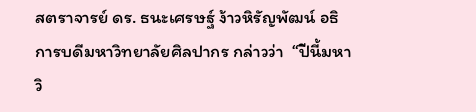สตราจารย์ ดร. ธนะเศรษฐ์ ง้าวหิรัญพัฒน์ อธิการบดีมหาวิทยาลัยศิลปากร กล่าวว่า  “ปีนี้มหาวิ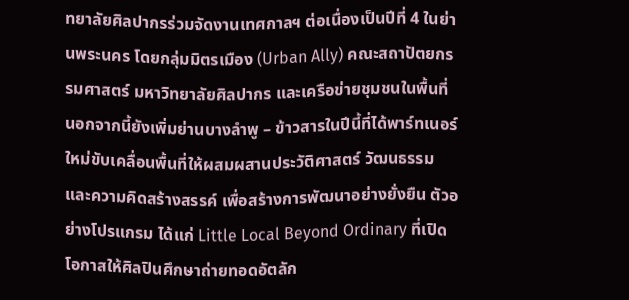ทยาลัยศิลปากรร่วมจัดงานเทศกาลฯ ต่อเนื่องเป็นปีที่ 4 ในย่านพระนคร โดยกลุ่มมิตรเมือง (Urban Ally) คณะสถาปัตยกรรมศาสตร์ มหาวิทยาลัยศิลปากร และเครือข่ายชุมชนในพื้นที่ นอกจากนี้ยังเพิ่มย่านบางลำพู – ข้าวสารในปีนี้ที่ได้พาร์ทเนอร์ใหม่ขับเคลื่อนพื้นที่ให้ผสมผสานประวัติศาสตร์ วัฒนธรรม และความคิดสร้างสรรค์ เพื่อสร้างการพัฒนาอย่างยั่งยืน ตัวอย่างโปรแกรม ได้แก่ Little Local Beyond Ordinary ที่เปิดโอกาสให้ศิลปินศึกษาถ่ายทอดอัตลัก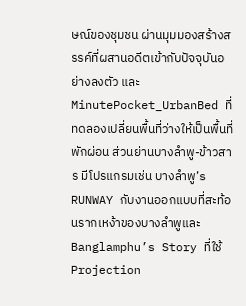ษณ์ของชุมชน ผ่านมุมมองสร้างสรรค์ที่ผสานอดีตเข้ากับปัจจุบันอย่างลงตัว และ MinutePocket_UrbanBed ที่ทดลองเปลี่ยนพื้นที่ว่างให้เป็นพื้นที่พักผ่อน ส่วนย่านบางลำพู-ข้าวสาร มีโปรแกรมเช่น บางลำพู’s RUNWAY กับงานออกแบบที่สะท้อนรากเหง้าของบางลำพูและ Banglamphu’s Story ที่ใช้ Projection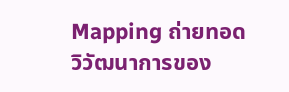Mapping ถ่ายทอดวิวัฒนาการของ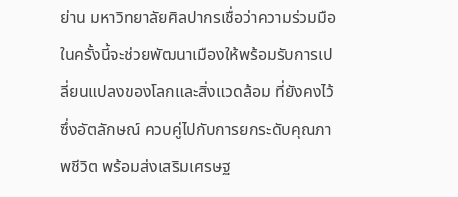ย่าน มหาวิทยาลัยศิลปากรเชื่อว่าความร่วมมือในครั้งนี้จะช่วยพัฒนาเมืองให้พร้อมรับการเปลี่ยนแปลงของโลกและสิ่งแวดล้อม ที่ยังคงไว้ซึ่งอัตลักษณ์ ควบคู่ไปกับการยกระดับคุณภาพชีวิต พร้อมส่งเสริมเศรษฐ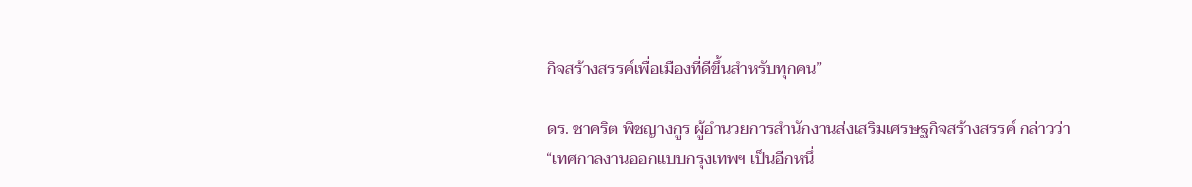กิจสร้างสรรค์เพื่อเมืองที่ดีขึ้นสำหรับทุกคน”

ดร. ชาคริต พิชญางกูร ผู้อำนวยการสำนักงานส่งเสริมเศรษฐกิจสร้างสรรค์ กล่าวว่า “เทศกาลงานออกแบบกรุงเทพฯ เป็นอีกหนึ่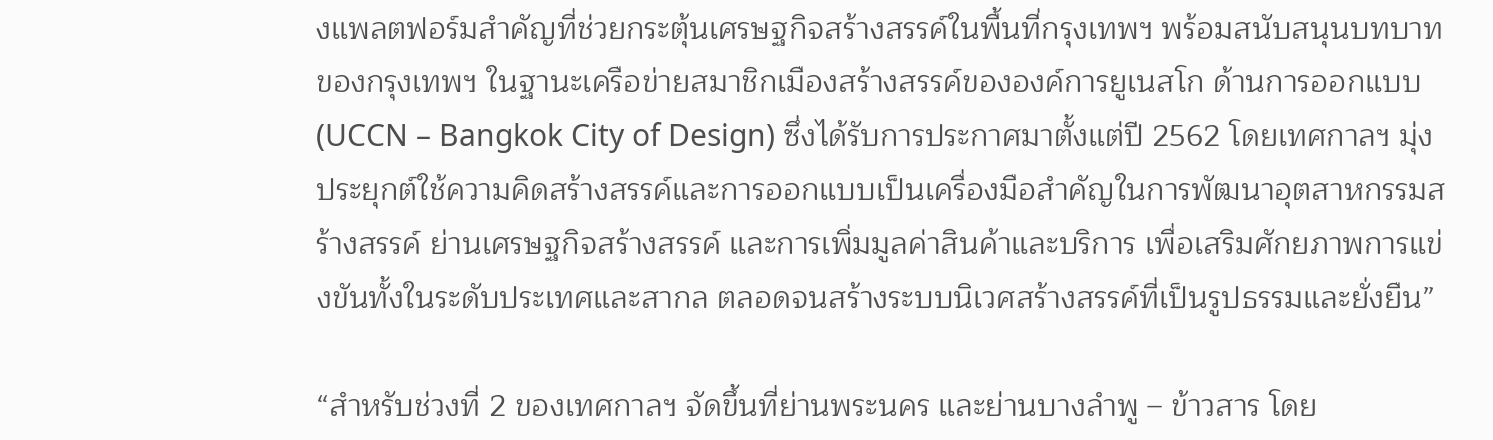งแพลตฟอร์มสำคัญที่ช่วยกระตุ้นเศรษฐกิจสร้างสรรค์ในพื้นที่กรุงเทพฯ พร้อมสนับสนุนบทบาทของกรุงเทพฯ ในฐานะเครือข่ายสมาชิกเมืองสร้างสรรค์ขององค์การยูเนสโก ด้านการออกแบบ  (UCCN – Bangkok City of Design) ซึ่งได้รับการประกาศมาตั้งแต่ปี 2562 โดยเทศกาลฯ มุ่งประยุกต์ใช้ความคิดสร้างสรรค์และการออกแบบเป็นเครื่องมือสำคัญในการพัฒนาอุตสาหกรรมสร้างสรรค์ ย่านเศรษฐกิจสร้างสรรค์ และการเพิ่มมูลค่าสินค้าและบริการ เพื่อเสริมศักยภาพการแข่งขันทั้งในระดับประเทศและสากล ตลอดจนสร้างระบบนิเวศสร้างสรรค์ที่เป็นรูปธรรมและยั่งยืน”

“สำหรับช่วงที่ 2 ของเทศกาลฯ จัดขึ้นที่ย่านพระนคร และย่านบางลำพู – ข้าวสาร โดย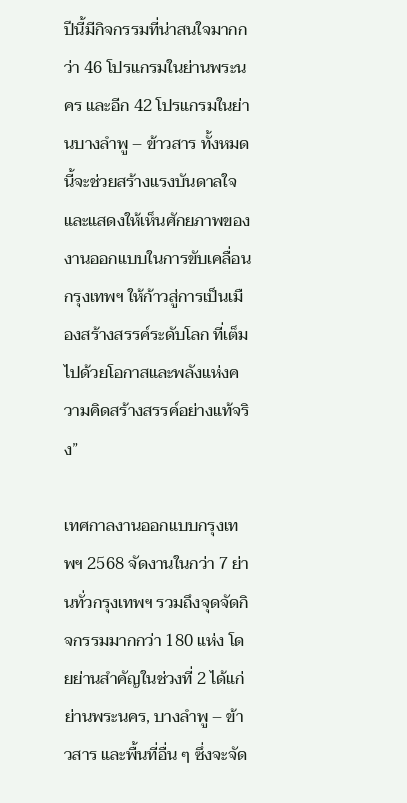ปีนี้มีกิจกรรมที่น่าสนใจมากกว่า 46 โปรแกรมในย่านพระนคร และอีก 42 โปรแกรมในย่านบางลำพู – ข้าวสาร ทั้งหมดนี้จะช่วยสร้างแรงบันดาลใจและแสดงให้เห็นศักยภาพของงานออกแบบในการขับเคลื่อนกรุงเทพฯ ให้ก้าวสู่การเป็นเมืองสร้างสรรค์ระดับโลก ที่เต็มไปด้วยโอกาสและพลังแห่งความคิดสร้างสรรค์อย่างแท้จริง”

เทศกาลงานออกแบบกรุงเทพฯ 2568 จัดงานในกว่า 7 ย่านทั่วกรุงเทพฯ รวมถึงจุดจัดกิจกรรมมากกว่า 180 แห่ง โดยย่านสำคัญในช่วงที่ 2 ได้แก่ ย่านพระนคร, บางลำพู – ข้าวสาร และพื้นที่อื่น ๆ ซึ่งจะจัด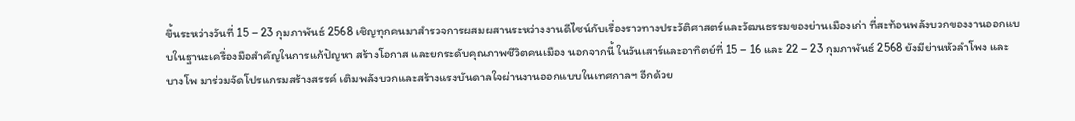ขึ้นระหว่างวันที่ 15 – 23 กุมภาพันธ์ 2568 เชิญทุกคนมาสำรวจการผสมผสานระหว่างงานดีไซน์กับเรื่องราวทางประวัติศาสตร์และวัฒนธรรมของย่านเมืองเก่า ที่สะท้อนพลังบวกของงานออกแบบในฐานะเครื่องมือสำคัญในการแก้ปัญหา สร้างโอกาส และยกระดับคุณภาพชีวิตคนเมือง นอกจากนี้ ในวันเสาร์และอาทิตย์ที่ 15 – 16 และ 22 – 23 กุมภาพันธ์ 2568 ยังมีย่านหัวลำโพง และบางโพ มาร่วมจัดโปรแกรมสร้างสรรค์ เติมพลังบวกและสร้างแรงบันดาลใจผ่านงานออกแบบในเทศกาลฯ อีกด้วย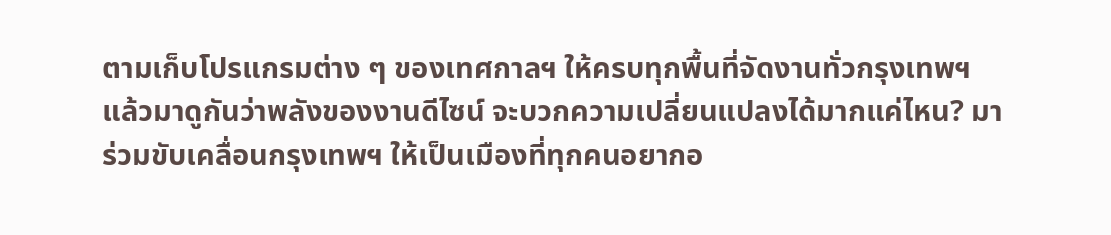ตามเก็บโปรแกรมต่าง ๆ ของเทศกาลฯ ให้ครบทุกพื้นที่จัดงานทั่วกรุงเทพฯ แล้วมาดูกันว่าพลังของงานดีไซน์ จะบวกความเปลี่ยนแปลงได้มากแค่ไหน? มาร่วมขับเคลื่อนกรุงเทพฯ ให้เป็นเมืองที่ทุกคนอยากอ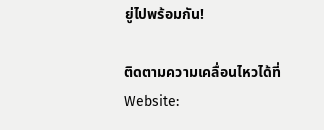ยู่ไปพร้อมกัน!

ติดตามความเคลื่อนไหวได้ที่Website: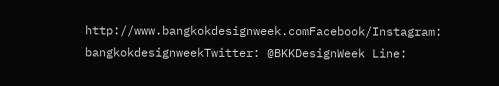http://www.bangkokdesignweek.comFacebook/Instagram: bangkokdesignweekTwitter: @BKKDesignWeek Line: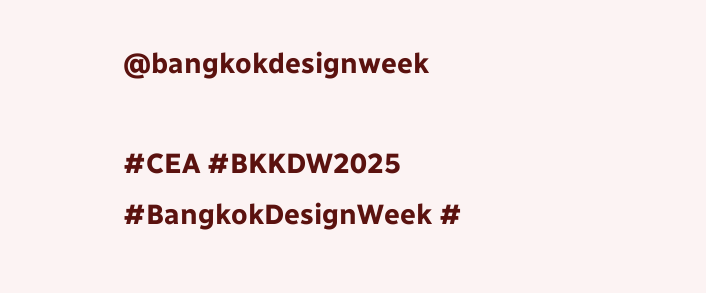@bangkokdesignweek

#CEA #BKKDW2025 #BangkokDesignWeek #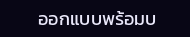ออกแบบพร้อมบ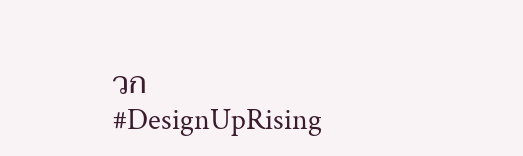วก #DesignUpRising